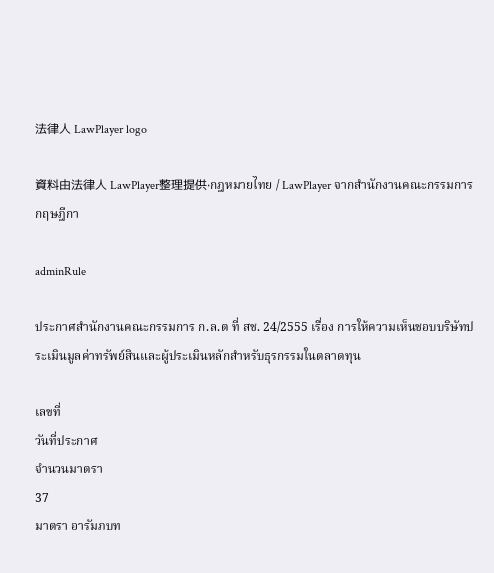法律人 LawPlayer logo

資料由法律人 LawPlayer整理提供·กฎหมายไทย / LawPlayer จากสำนักงานคณะกรรมการกฤษฎีกา

adminRule

ประกาศสำนักงานคณะกรรมการ ก.ล.ต ที่ สช. 24/2555 เรื่อง การให้ความเห็นชอบบริษัทประเมินมูลค่าทรัพย์สินและผู้ประเมินหลักสำหรับธุรกรรมในตลาดทุน

เลขที่
วันที่ประกาศ
จำนวนมาตรา
37
มาตรา อารัมภบท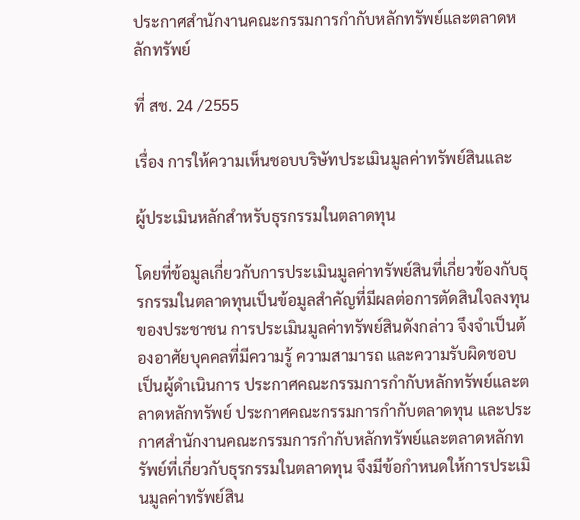ประกาศสํานักงานคณะกรรมการกํากับหลักทรัพย์และตลาดหลักทรัพย์

ที่ สช. 24 /2555

เรื่อง การให้ความเห็นชอบบริษัทประเมินมูลค่าทรัพย์สินและ

ผู้ประเมินหลักสําหรับธุรกรรมในตลาดทุน

โดยที่ข้อมูลเกี่ยวกับการประเมินมูลค่าทรัพย์สินที่เกี่ยวข้องกับธุรกรรมในตลาดทุนเป็นข้อมูลสําคัญที่มีผลต่อการตัดสินใจลงทุนของประชาชน การประเมินมูลค่าทรัพย์สินดังกล่าว จึงจําเป็นต้องอาศัยบุคคลที่มีความรู้ ความสามารถ และความรับผิดชอบเป็นผู้ดําเนินการ ประกาศคณะกรรมการกํากับหลักทรัพย์และตลาดหลักทรัพย์ ประกาศคณะกรรมการกํากับตลาดทุน และประกาศสํานักงานคณะกรรมการกํากับหลักทรัพย์และตลาดหลักทรัพย์ที่เกี่ยวกับธุรกรรมในตลาดทุน จึงมีข้อกําหนดให้การประเมินมูลค่าทรัพย์สิน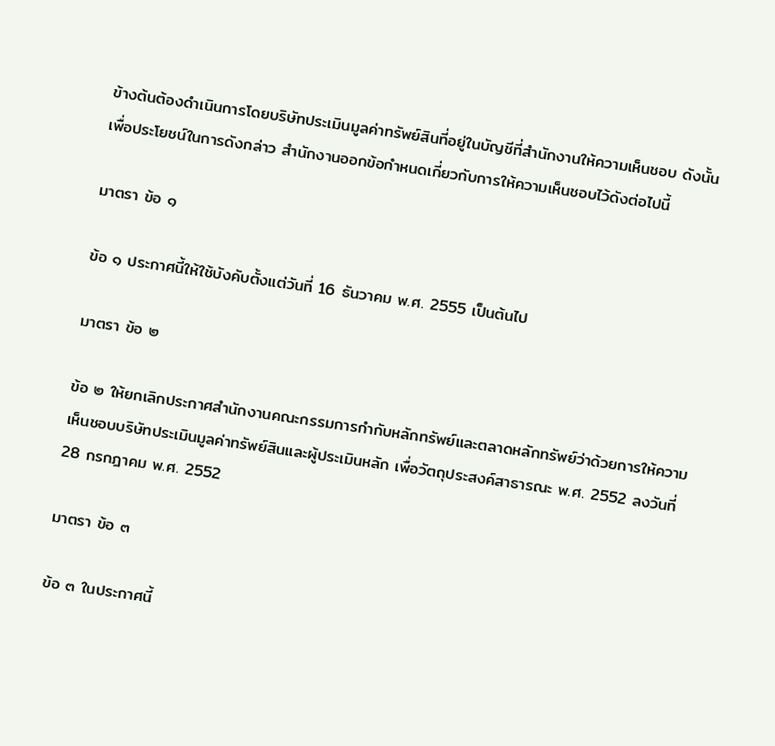ข้างต้นต้องดําเนินการโดยบริษัทประเมินมูลค่าทรัพย์สินที่อยู่ในบัญชีที่สํานักงานให้ความเห็นชอบ ดังนั้น เพื่อประโยชน์ในการดังกล่าว สํานักงานออกข้อกําหนดเกี่ยวกับการให้ความเห็นชอบไว้ดังต่อไปนี้

มาตรา ข้อ ๑

ข้อ ๑ ประกาศนี้ให้ใช้บังคับตั้งแต่วันที่ 16 ธันวาคม พ.ศ. 2555 เป็นต้นไป

มาตรา ข้อ ๒

ข้อ ๒ ให้ยกเลิกประกาศสํานักงานคณะกรรมการกํากับหลักทรัพย์และตลาดหลักทรัพย์ว่าด้วยการให้ความเห็นชอบบริษัทประเมินมูลค่าทรัพย์สินและผู้ประเมินหลัก เพื่อวัตถุประสงค์สาธารณะ พ.ศ. 2552 ลงวันที่ 28 กรกฎาคม พ.ศ. 2552

มาตรา ข้อ ๓

ข้อ ๓ ในประกาศนี้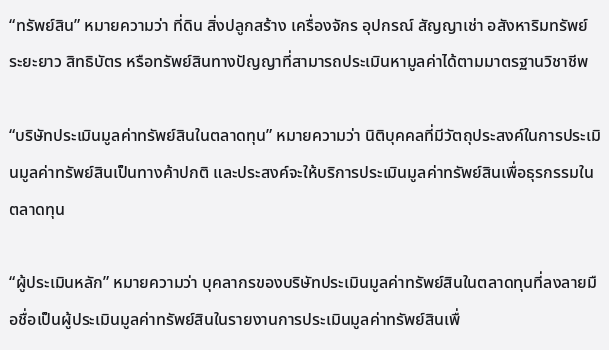“ทรัพย์สิน” หมายความว่า ที่ดิน สิ่งปลูกสร้าง เครื่องจักร อุปกรณ์ สัญญาเช่า อสังหาริมทรัพย์ระยะยาว สิทธิบัตร หรือทรัพย์สินทางปัญญาที่สามารถประเมินหามูลค่าได้ตามมาตรฐานวิชาชีพ

“บริษัทประเมินมูลค่าทรัพย์สินในตลาดทุน” หมายความว่า นิติบุคคลที่มีวัตถุประสงค์ในการประเมินมูลค่าทรัพย์สินเป็นทางค้าปกติ และประสงค์จะให้บริการประเมินมูลค่าทรัพย์สินเพื่อธุรกรรมในตลาดทุน

“ผู้ประเมินหลัก” หมายความว่า บุคลากรของบริษัทประเมินมูลค่าทรัพย์สินในตลาดทุนที่ลงลายมือชื่อเป็นผู้ประเมินมูลค่าทรัพย์สินในรายงานการประเมินมูลค่าทรัพย์สินเพื่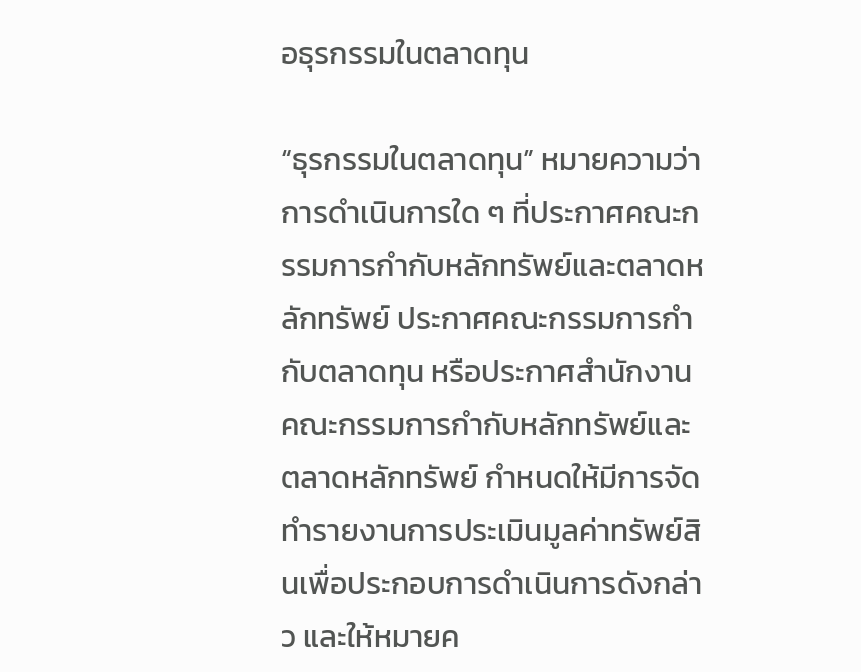อธุรกรรมในตลาดทุน

“ธุรกรรมในตลาดทุน” หมายความว่า การดําเนินการใด ๆ ที่ประกาศคณะกรรมการกํากับหลักทรัพย์และตลาดหลักทรัพย์ ประกาศคณะกรรมการกํากับตลาดทุน หรือประกาศสํานักงานคณะกรรมการกํากับหลักทรัพย์และตลาดหลักทรัพย์ กําหนดให้มีการจัดทํารายงานการประเมินมูลค่าทรัพย์สินเพื่อประกอบการดําเนินการดังกล่าว และให้หมายค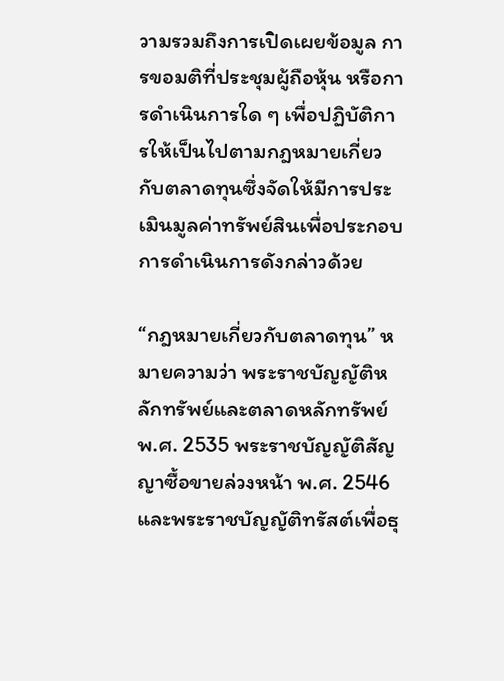วามรวมถึงการเปิดเผยข้อมูล การขอมติที่ประชุมผู้ถือหุ้น หรือการดําเนินการใด ๆ เพื่อปฏิบัติการให้เป็นไปตามกฎหมายเกี่ยวกับตลาดทุนซึ่งจัดให้มีการประเมินมูลค่าทรัพย์สินเพื่อประกอบการดําเนินการดังกล่าวด้วย

“กฎหมายเกี่ยวกับตลาดทุน” หมายความว่า พระราชบัญญัติหลักทรัพย์และตลาดหลักทรัพย์ พ.ศ. 2535 พระราชบัญญัติสัญญาซื้อขายล่วงหน้า พ.ศ. 2546 และพระราชบัญญัติทรัสต์เพื่อธุ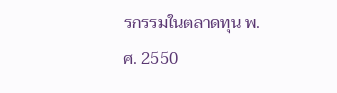รกรรมในตลาดทุน พ.ศ. 2550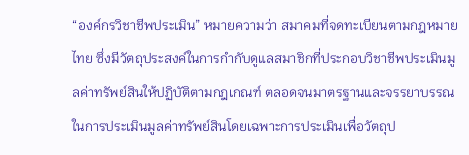“องค์กรวิชาชีพประเมิน” หมายความว่า สมาคมที่จดทะเบียนตามกฎหมายไทย ซึ่งมีวัตถุประสงค์ในการกํากับดูแลสมาชิกที่ประกอบวิชาชีพประเมินมูลค่าทรัพย์สินให้ปฏิบัติตามกฎเกณฑ์ ตลอดจนมาตรฐานและจรรยาบรรณในการประเมินมูลค่าทรัพย์สินโดยเฉพาะการประเมินเพื่อวัตถุป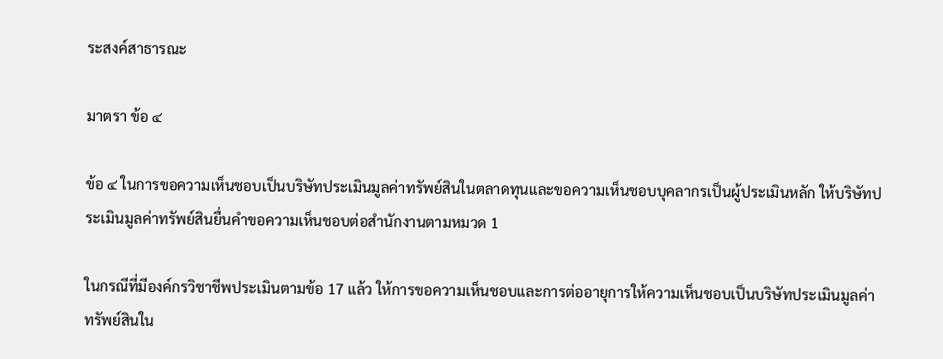ระสงค์สาธารณะ

มาตรา ข้อ ๔

ข้อ ๔ ในการขอความเห็นชอบเป็นบริษัทประเมินมูลค่าทรัพย์สินในตลาดทุนและขอความเห็นชอบบุคลากรเป็นผู้ประเมินหลัก ให้บริษัทประเมินมูลค่าทรัพย์สินยื่นคําขอความเห็นชอบต่อสํานักงานตามหมวด 1

ในกรณีที่มีองค์กรวิชาชีพประเมินตามข้อ 17 แล้ว ให้การขอความเห็นชอบและการต่ออายุการให้ความเห็นชอบเป็นบริษัทประเมินมูลค่าทรัพย์สินใน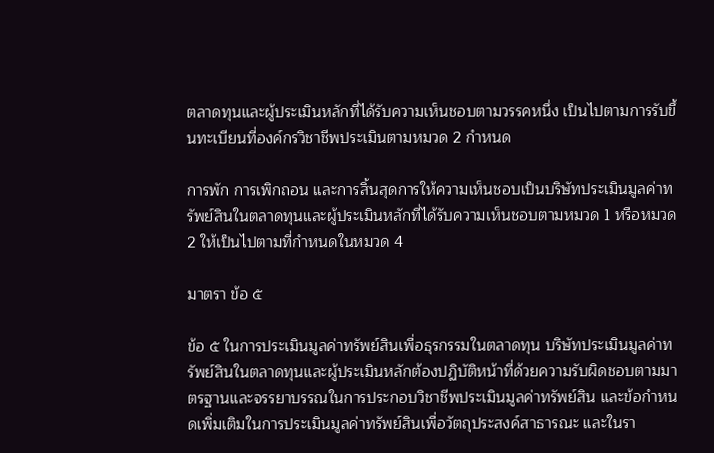ตลาดทุนและผู้ประเมินหลักที่ได้รับความเห็นชอบตามวรรคหนึ่ง เป็นไปตามการรับขึ้นทะเบียนที่องค์กรวิชาชีพประเมินตามหมวด 2 กําหนด

การพัก การเพิกถอน และการสิ้นสุดการให้ความเห็นชอบเป็นบริษัทประเมินมูลค่าทรัพย์สินในตลาดทุนและผู้ประเมินหลักที่ได้รับความเห็นชอบตามหมวด 1 หรือหมวด 2 ให้เป็นไปตามที่กําหนดในหมวด 4

มาตรา ข้อ ๕

ข้อ ๕ ในการประเมินมูลค่าทรัพย์สินเพื่อธุรกรรมในตลาดทุน บริษัทประเมินมูลค่าทรัพย์สินในตลาดทุนและผู้ประเมินหลักต้องปฏิบัติหน้าที่ด้วยความรับผิดชอบตามมาตรฐานและจรรยาบรรณในการประกอบวิชาชีพประเมินมูลค่าทรัพย์สิน และข้อกําหนดเพิ่มเติมในการประเมินมูลค่าทรัพย์สินเพื่อวัตถุประสงค์สาธารณะ และในรา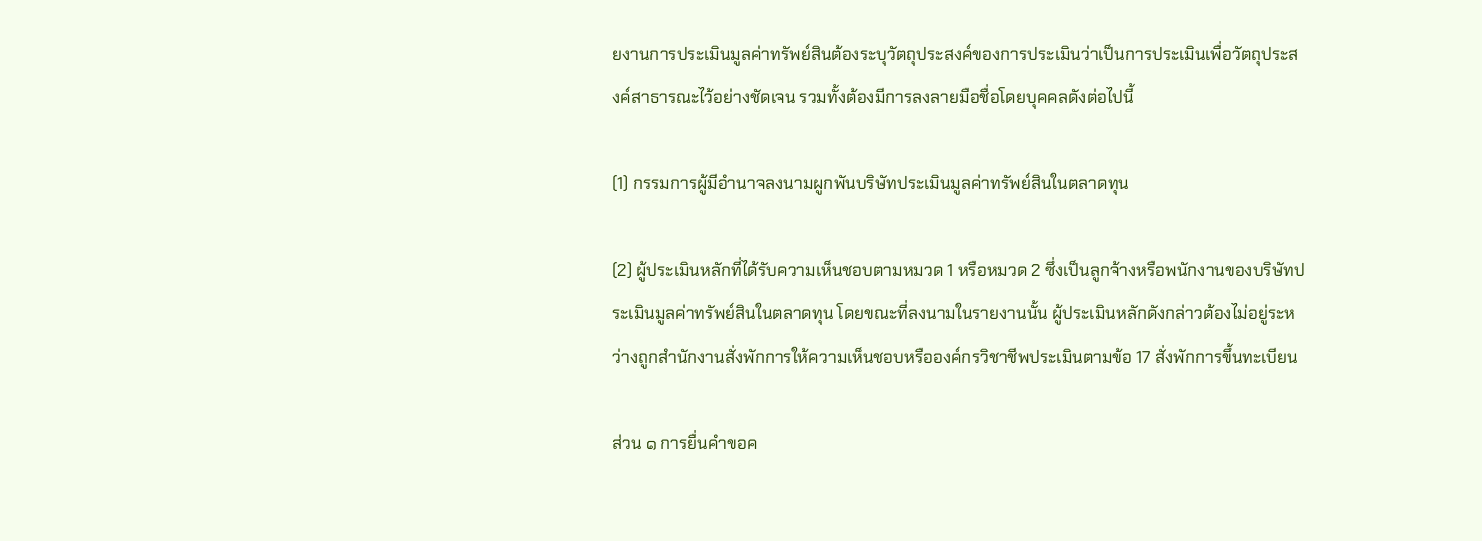ยงานการประเมินมูลค่าทรัพย์สินต้องระบุวัตถุประสงค์ของการประเมินว่าเป็นการประเมินเพื่อวัตถุประสงค์สาธารณะไว้อย่างชัดเจน รวมทั้งต้องมีการลงลายมือชื่อโดยบุคคลดังต่อไปนี้

(1) กรรมการผู้มีอํานาจลงนามผูกพันบริษัทประเมินมูลค่าทรัพย์สินในตลาดทุน

(2) ผู้ประเมินหลักที่ได้รับความเห็นชอบตามหมวด 1 หรือหมวด 2 ซึ่งเป็นลูกจ้างหรือพนักงานของบริษัทประเมินมูลค่าทรัพย์สินในตลาดทุน โดยขณะที่ลงนามในรายงานนั้น ผู้ประเมินหลักดังกล่าวต้องไม่อยู่ระหว่างถูกสํานักงานสั่งพักการให้ความเห็นชอบหรือองค์กรวิชาชีพประเมินตามข้อ 17 สั่งพักการขึ้นทะเบียน

ส่วน ๑ การยื่นคําขอค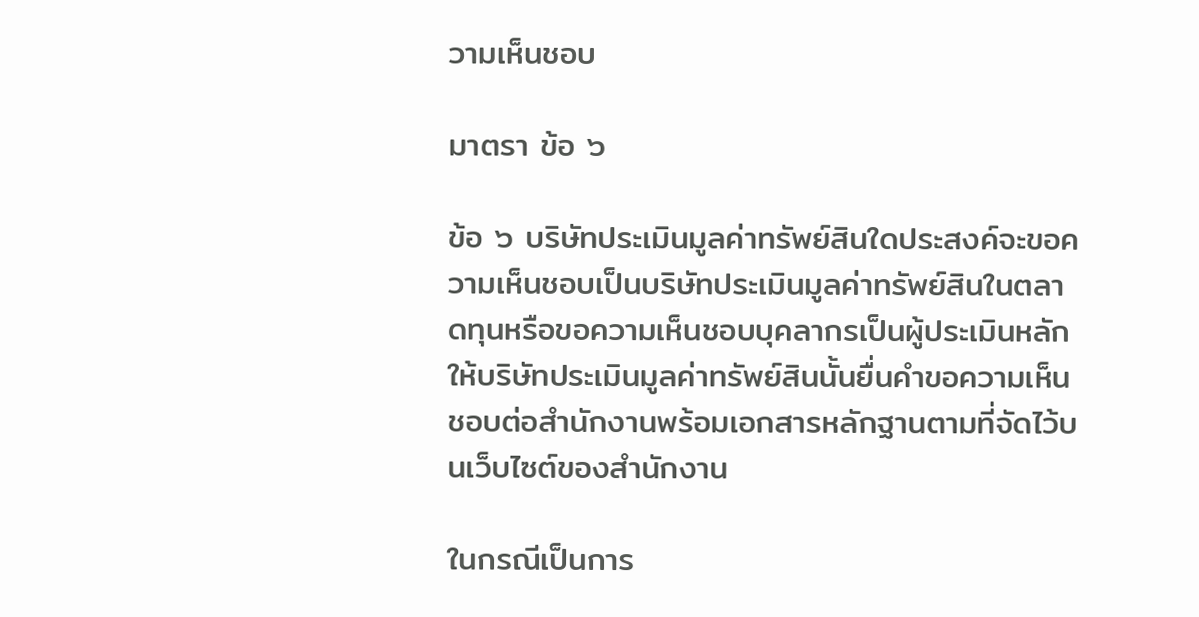วามเห็นชอบ

มาตรา ข้อ ๖

ข้อ ๖ บริษัทประเมินมูลค่าทรัพย์สินใดประสงค์จะขอความเห็นชอบเป็นบริษัทประเมินมูลค่าทรัพย์สินในตลาดทุนหรือขอความเห็นชอบบุคลากรเป็นผู้ประเมินหลัก ให้บริษัทประเมินมูลค่าทรัพย์สินนั้นยื่นคําขอความเห็นชอบต่อสํานักงานพร้อมเอกสารหลักฐานตามที่จัดไว้บนเว็บไซต์ของสํานักงาน

ในกรณีเป็นการ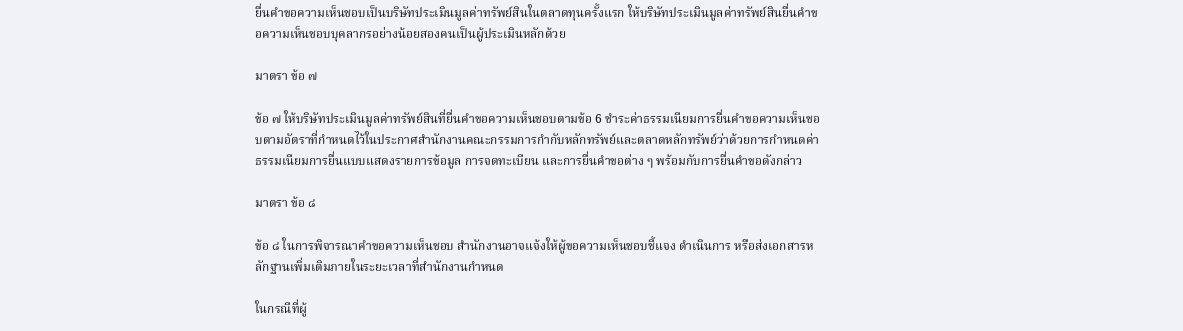ยื่นคําขอความเห็นชอบเป็นบริษัทประเมินมูลค่าทรัพย์สินในตลาดทุนครั้งแรก ให้บริษัทประเมินมูลค่าทรัพย์สินยื่นคําขอความเห็นชอบบุคลากรอย่างน้อยสองคนเป็นผู้ประเมินหลักด้วย

มาตรา ข้อ ๗

ข้อ ๗ ให้บริษัทประเมินมูลค่าทรัพย์สินที่ยื่นคําขอความเห็นชอบตามข้อ 6 ชําระค่าธรรมเนียมการยื่นคําขอความเห็นชอบตามอัตราที่กําหนดไว้ในประกาศสํานักงานคณะกรรมการกํากับหลักทรัพย์และตลาดหลักทรัพย์ว่าด้วยการกําหนดค่าธรรมเนียมการยื่นแบบแสดงรายการข้อมูล การจดทะเบียน และการยื่นคําขอต่าง ๆ พร้อมกับการยื่นคําขอดังกล่าว

มาตรา ข้อ ๘

ข้อ ๘ ในการพิจารณาคําขอความเห็นชอบ สํานักงานอาจแจ้งให้ผู้ขอความเห็นชอบชี้แจง ดําเนินการ หรือส่งเอกสารหลักฐานเพิ่มเติมภายในระยะเวลาที่สํานักงานกําหนด

ในกรณีที่ผู้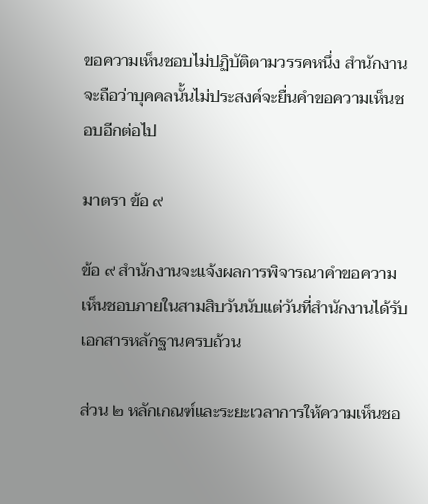ขอความเห็นชอบไม่ปฏิบัติตามวรรคหนึ่ง สํานักงานจะถือว่าบุคคลนั้นไม่ประสงค์จะยื่นคําขอความเห็นชอบอีกต่อไป

มาตรา ข้อ ๙

ข้อ ๙ สํานักงานจะแจ้งผลการพิจารณาคําขอความเห็นชอบภายในสามสิบวันนับแต่วันที่สํานักงานได้รับเอกสารหลักฐานครบถ้วน

ส่วน ๒ หลักเกณฑ์และระยะเวลาการให้ความเห็นชอ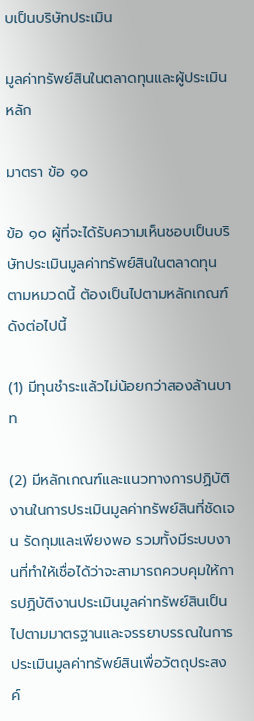บเป็นบริษัทประเมิน

มูลค่าทรัพย์สินในตลาดทุนและผู้ประเมินหลัก

มาตรา ข้อ ๑๐

ข้อ ๑๐ ผู้ที่จะได้รับความเห็นชอบเป็นบริษัทประเมินมูลค่าทรัพย์สินในตลาดทุนตามหมวดนี้ ต้องเป็นไปตามหลักเกณฑ์ดังต่อไปนี้

(1) มีทุนชําระแล้วไม่น้อยกว่าสองล้านบาท

(2) มีหลักเกณฑ์และแนวทางการปฏิบัติงานในการประเมินมูลค่าทรัพย์สินที่ชัดเจน รัดกุมและเพียงพอ รวมทั้งมีระบบงานที่ทําให้เชื่อได้ว่าจะสามารถควบคุมให้การปฏิบัติงานประเมินมูลค่าทรัพย์สินเป็นไปตามมาตรฐานและจรรยาบรรณในการประเมินมูลค่าทรัพย์สินเพื่อวัตถุประสงค์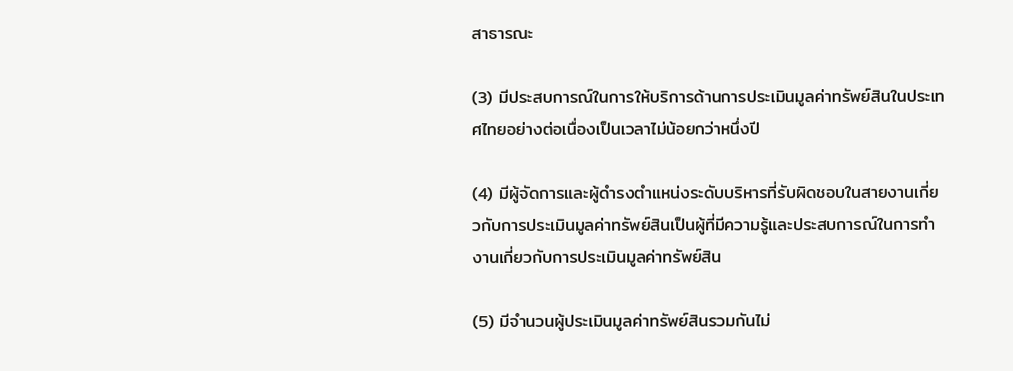สาธารณะ

(3) มีประสบการณ์ในการให้บริการด้านการประเมินมูลค่าทรัพย์สินในประเทศไทยอย่างต่อเนื่องเป็นเวลาไม่น้อยกว่าหนึ่งปี

(4) มีผู้จัดการและผู้ดํารงตําแหน่งระดับบริหารที่รับผิดชอบในสายงานเกี่ยวกับการประเมินมูลค่าทรัพย์สินเป็นผู้ที่มีความรู้และประสบการณ์ในการทํางานเกี่ยวกับการประเมินมูลค่าทรัพย์สิน

(5) มีจํานวนผู้ประเมินมูลค่าทรัพย์สินรวมกันไม่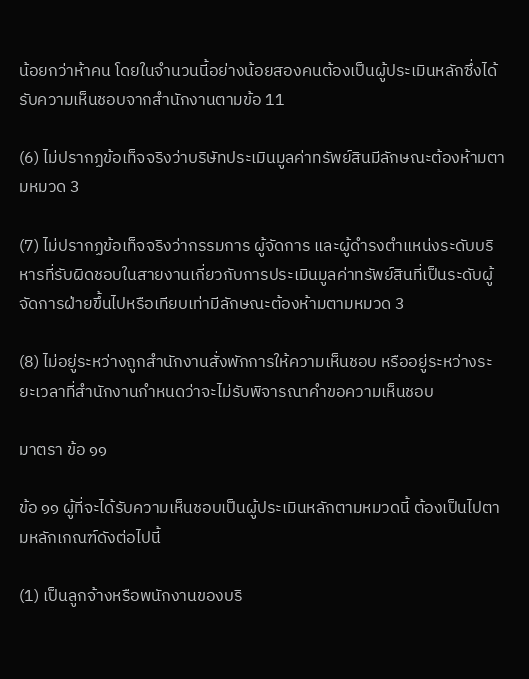น้อยกว่าห้าคน โดยในจํานวนนี้อย่างน้อยสองคนต้องเป็นผู้ประเมินหลักซึ่งได้รับความเห็นชอบจากสํานักงานตามข้อ 11

(6) ไม่ปรากฏข้อเท็จจริงว่าบริษัทประเมินมูลค่าทรัพย์สินมีลักษณะต้องห้ามตามหมวด 3

(7) ไม่ปรากฏข้อเท็จจริงว่ากรรมการ ผู้จัดการ และผู้ดํารงตําแหน่งระดับบริหารที่รับผิดชอบในสายงานเกี่ยวกับการประเมินมูลค่าทรัพย์สินที่เป็นระดับผู้จัดการฝ่ายขึ้นไปหรือเทียบเท่ามีลักษณะต้องห้ามตามหมวด 3

(8) ไม่อยู่ระหว่างถูกสํานักงานสั่งพักการให้ความเห็นชอบ หรืออยู่ระหว่างระยะเวลาที่สํานักงานกําหนดว่าจะไม่รับพิจารณาคําขอความเห็นชอบ

มาตรา ข้อ ๑๑

ข้อ ๑๑ ผู้ที่จะได้รับความเห็นชอบเป็นผู้ประเมินหลักตามหมวดนี้ ต้องเป็นไปตามหลักเกณฑ์ดังต่อไปนี้

(1) เป็นลูกจ้างหรือพนักงานของบริ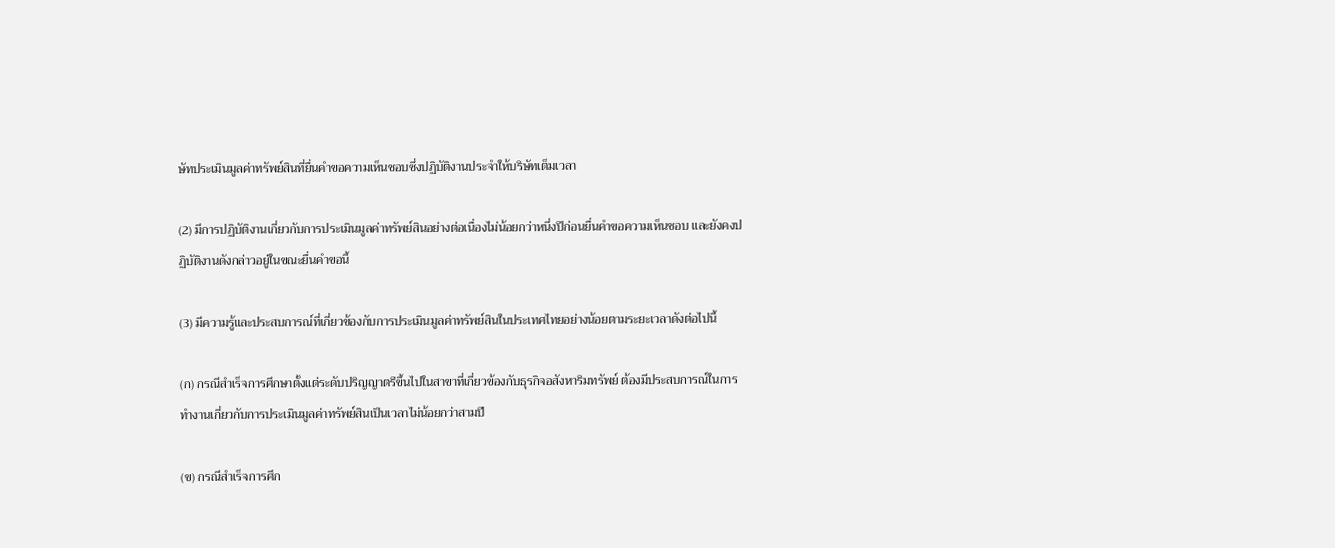ษัทประเมินมูลค่าทรัพย์สินที่ยื่นคําขอความเห็นชอบซึ่งปฏิบัติงานประจําให้บริษัทเต็มเวลา

(2) มีการปฏิบัติงานเกี่ยวกับการประเมินมูลค่าทรัพย์สินอย่างต่อเนื่องไม่น้อยกว่าหนึ่งปีก่อนยื่นคําขอความเห็นชอบ และยังคงปฏิบัติงานดังกล่าวอยู่ในขณะยื่นคําขอนี้

(3) มีความรู้และประสบการณ์ที่เกี่ยวข้องกับการประเมินมูลค่าทรัพย์สินในประเทศไทยอย่างน้อยตามระยะเวลาดังต่อไปนี้

(ก) กรณีสําเร็จการศึกษาตั้งแต่ระดับปริญญาตรีขึ้นไปในสาขาที่เกี่ยวข้องกับธุรกิจอสังหาริมทรัพย์ ต้องมีประสบการณ์ในการทํางานเกี่ยวกับการประเมินมูลค่าทรัพย์สินเป็นเวลาไม่น้อยกว่าสามปี

(ข) กรณีสําเร็จการศึก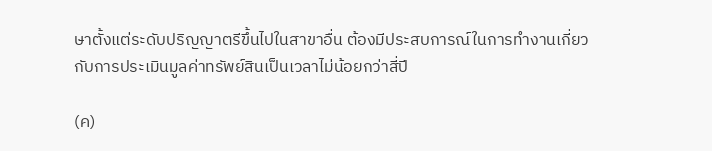ษาตั้งแต่ระดับปริญญาตรีขึ้นไปในสาขาอื่น ต้องมีประสบการณ์ในการทํางานเกี่ยวกับการประเมินมูลค่าทรัพย์สินเป็นเวลาไม่น้อยกว่าสี่ปี

(ค)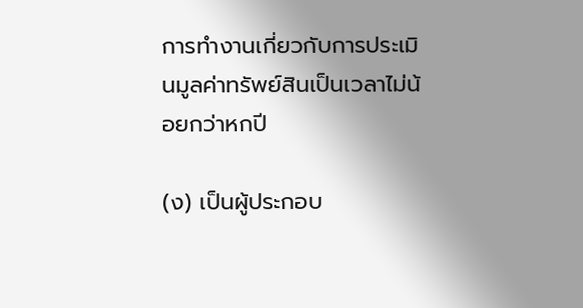การทํางานเกี่ยวกับการประเมินมูลค่าทรัพย์สินเป็นเวลาไม่น้อยกว่าหกปี

(ง) เป็นผู้ประกอบ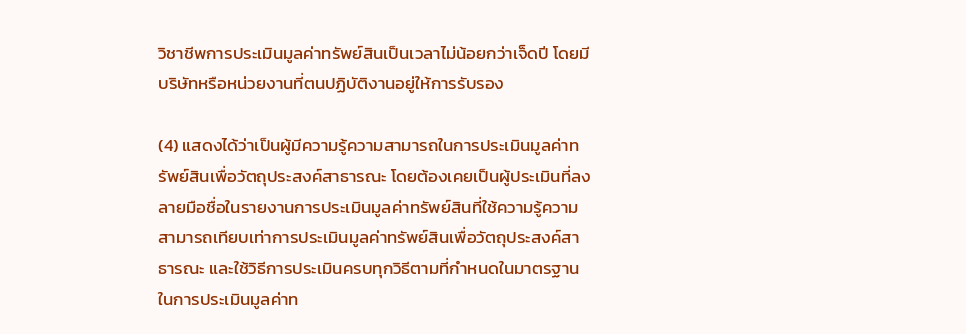วิชาชีพการประเมินมูลค่าทรัพย์สินเป็นเวลาไม่น้อยกว่าเจ็ดปี โดยมีบริษัทหรือหน่วยงานที่ตนปฏิบัติงานอยู่ให้การรับรอง

(4) แสดงได้ว่าเป็นผู้มีความรู้ความสามารถในการประเมินมูลค่าทรัพย์สินเพื่อวัตถุประสงค์สาธารณะ โดยต้องเคยเป็นผู้ประเมินที่ลงลายมือชื่อในรายงานการประเมินมูลค่าทรัพย์สินที่ใช้ความรู้ความสามารถเทียบเท่าการประเมินมูลค่าทรัพย์สินเพื่อวัตถุประสงค์สาธารณะ และใช้วิธีการประเมินครบทุกวิธีตามที่กําหนดในมาตรฐานในการประเมินมูลค่าท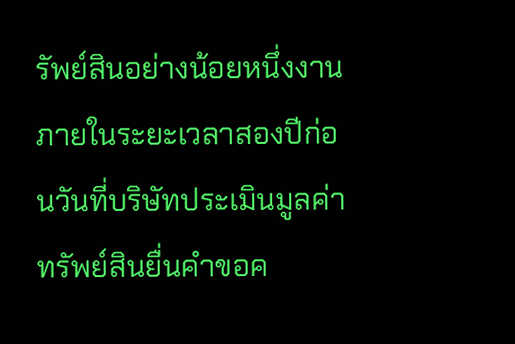รัพย์สินอย่างน้อยหนึ่งงานภายในระยะเวลาสองปีก่อนวันที่บริษัทประเมินมูลค่าทรัพย์สินยื่นคําขอค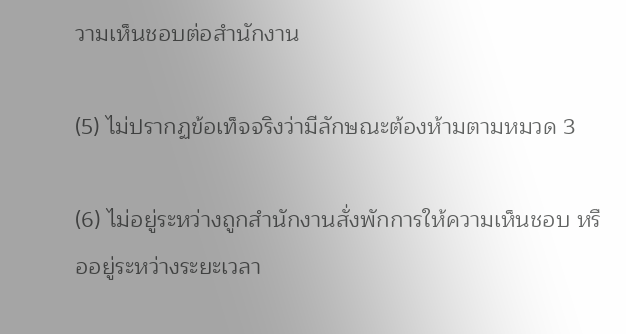วามเห็นชอบต่อสํานักงาน

(5) ไม่ปรากฏข้อเท็จจริงว่ามีลักษณะต้องห้ามตามหมวด 3

(6) ไม่อยู่ระหว่างถูกสํานักงานสั่งพักการให้ความเห็นชอบ หรืออยู่ระหว่างระยะเวลา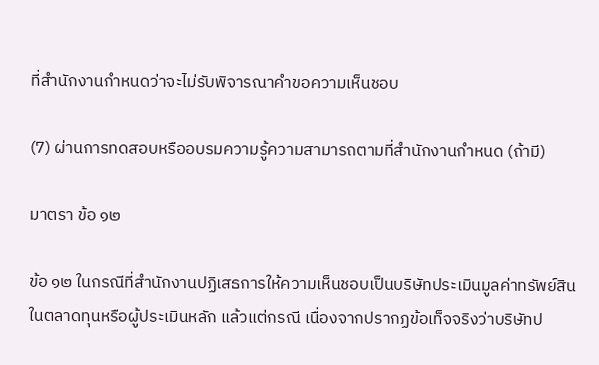ที่สํานักงานกําหนดว่าจะไม่รับพิจารณาคําขอความเห็นชอบ

(7) ผ่านการทดสอบหรืออบรมความรู้ความสามารถตามที่สํานักงานกําหนด (ถ้ามี)

มาตรา ข้อ ๑๒

ข้อ ๑๒ ในกรณีที่สํานักงานปฏิเสธการให้ความเห็นชอบเป็นบริษัทประเมินมูลค่าทรัพย์สินในตลาดทุนหรือผู้ประเมินหลัก แล้วแต่กรณี เนื่องจากปรากฏข้อเท็จจริงว่าบริษัทป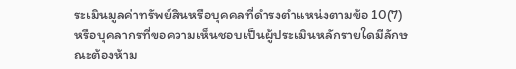ระเมินมูลค่าทรัพย์สินหรือบุคคลที่ดํารงตําแหน่งตามข้อ 10(7) หรือบุคลากรที่ขอความเห็นชอบเป็นผู้ประเมินหลักรายใดมีลักษณะต้องห้าม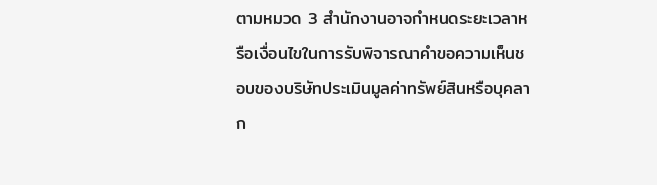ตามหมวด 3 สํานักงานอาจกําหนดระยะเวลาหรือเงื่อนไขในการรับพิจารณาคําขอความเห็นชอบของบริษัทประเมินมูลค่าทรัพย์สินหรือบุคลาก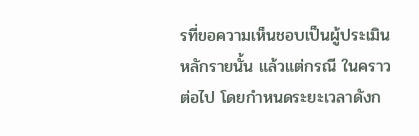รที่ขอความเห็นชอบเป็นผู้ประเมินหลักรายนั้น แล้วแต่กรณี ในคราวต่อไป โดยกําหนดระยะเวลาดังก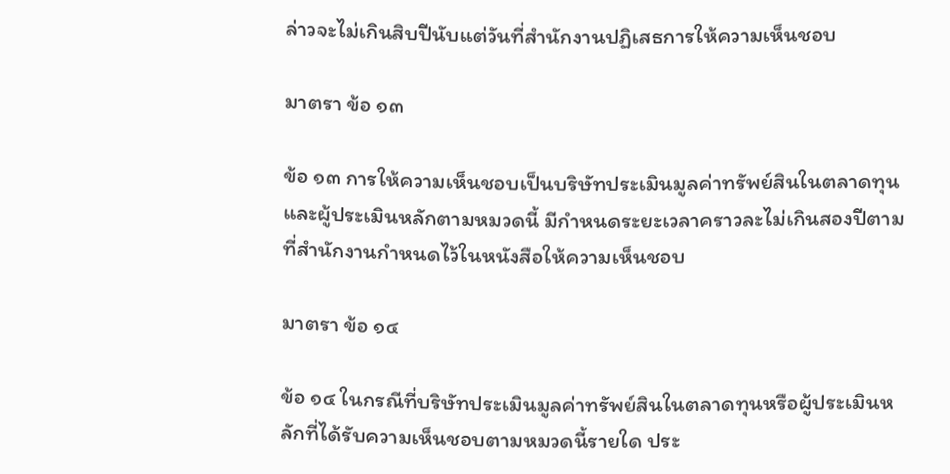ล่าวจะไม่เกินสิบปีนับแต่วันที่สํานักงานปฏิเสธการให้ความเห็นชอบ

มาตรา ข้อ ๑๓

ข้อ ๑๓ การให้ความเห็นชอบเป็นบริษัทประเมินมูลค่าทรัพย์สินในตลาดทุนและผู้ประเมินหลักตามหมวดนี้ มีกําหนดระยะเวลาคราวละไม่เกินสองปีตามที่สํานักงานกําหนดไว้ในหนังสือให้ความเห็นชอบ

มาตรา ข้อ ๑๔

ข้อ ๑๔ ในกรณีที่บริษัทประเมินมูลค่าทรัพย์สินในตลาดทุนหรือผู้ประเมินหลักที่ได้รับความเห็นชอบตามหมวดนี้รายใด ประ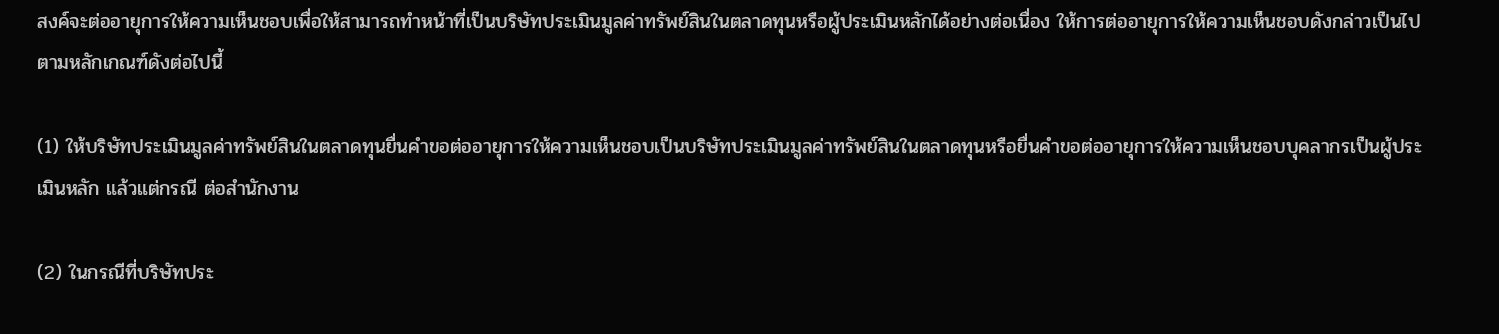สงค์จะต่ออายุการให้ความเห็นชอบเพื่อให้สามารถทําหน้าที่เป็นบริษัทประเมินมูลค่าทรัพย์สินในตลาดทุนหรือผู้ประเมินหลักได้อย่างต่อเนื่อง ให้การต่ออายุการให้ความเห็นชอบดังกล่าวเป็นไปตามหลักเกณฑ์ดังต่อไปนี้

(1) ให้บริษัทประเมินมูลค่าทรัพย์สินในตลาดทุนยื่นคําขอต่ออายุการให้ความเห็นชอบเป็นบริษัทประเมินมูลค่าทรัพย์สินในตลาดทุนหรือยื่นคําขอต่ออายุการให้ความเห็นชอบบุคลากรเป็นผู้ประเมินหลัก แล้วแต่กรณี ต่อสํานักงาน

(2) ในกรณีที่บริษัทประ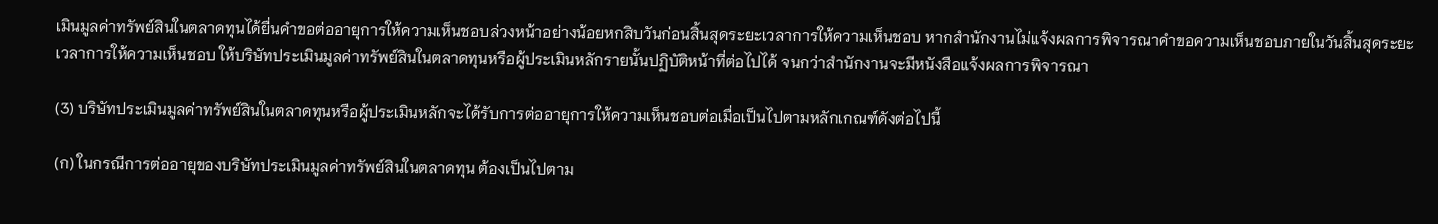เมินมูลค่าทรัพย์สินในตลาดทุนได้ยื่นคําขอต่ออายุการให้ความเห็นชอบล่วงหน้าอย่างน้อยหกสิบวันก่อนสิ้นสุดระยะเวลาการให้ความเห็นชอบ หากสํานักงานไม่แจ้งผลการพิจารณาคําขอความเห็นชอบภายในวันสิ้นสุดระยะเวลาการให้ความเห็นชอบ ให้บริษัทประเมินมูลค่าทรัพย์สินในตลาดทุนหรือผู้ประเมินหลักรายนั้นปฏิบัติหน้าที่ต่อไปได้ จนกว่าสํานักงานจะมีหนังสือแจ้งผลการพิจารณา

(3) บริษัทประเมินมูลค่าทรัพย์สินในตลาดทุนหรือผู้ประเมินหลักจะได้รับการต่ออายุการให้ความเห็นชอบต่อเมื่อเป็นไปตามหลักเกณฑ์ดังต่อไปนี้

(ก) ในกรณีการต่ออายุของบริษัทประเมินมูลค่าทรัพย์สินในตลาดทุน ต้องเป็นไปตาม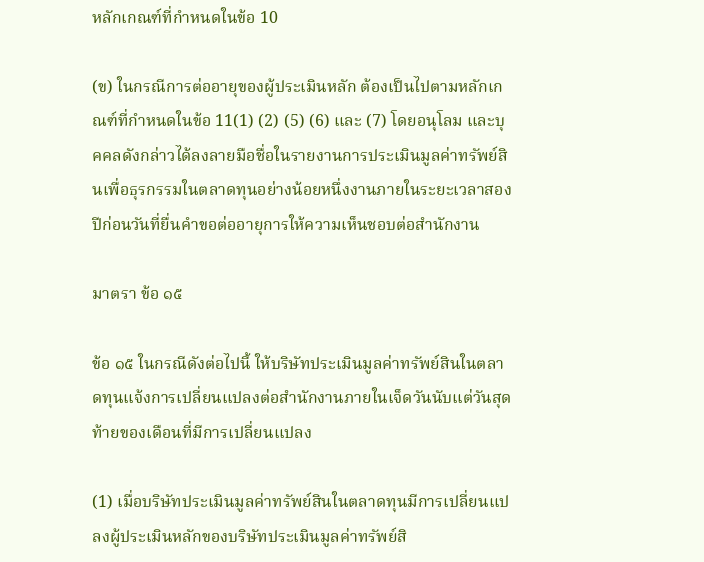หลักเกณฑ์ที่กําหนดในข้อ 10

(ข) ในกรณีการต่ออายุของผู้ประเมินหลัก ต้องเป็นไปตามหลักเกณฑ์ที่กําหนดในข้อ 11(1) (2) (5) (6) และ (7) โดยอนุโลม และบุคคลดังกล่าวได้ลงลายมือชื่อในรายงานการประเมินมูลค่าทรัพย์สินเพื่อธุรกรรมในตลาดทุนอย่างน้อยหนึ่งงานภายในระยะเวลาสองปีก่อนวันที่ยื่นคําขอต่ออายุการให้ความเห็นชอบต่อสํานักงาน

มาตรา ข้อ ๑๕

ข้อ ๑๕ ในกรณีดังต่อไปนี้ ให้บริษัทประเมินมูลค่าทรัพย์สินในตลาดทุนแจ้งการเปลี่ยนแปลงต่อสํานักงานภายในเจ็ดวันนับแต่วันสุดท้ายของเดือนที่มีการเปลี่ยนแปลง

(1) เมื่อบริษัทประเมินมูลค่าทรัพย์สินในตลาดทุนมีการเปลี่ยนแปลงผู้ประเมินหลักของบริษัทประเมินมูลค่าทรัพย์สิ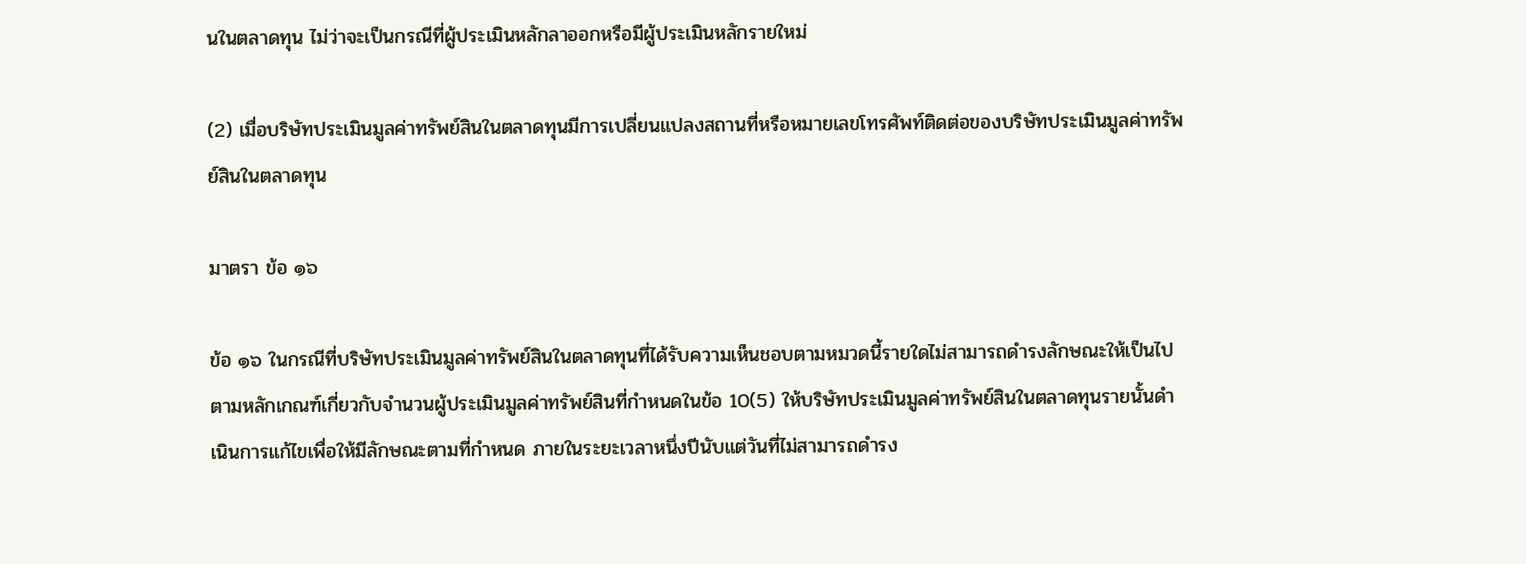นในตลาดทุน ไม่ว่าจะเป็นกรณีที่ผู้ประเมินหลักลาออกหรือมีผู้ประเมินหลักรายใหม่

(2) เมื่อบริษัทประเมินมูลค่าทรัพย์สินในตลาดทุนมีการเปลี่ยนแปลงสถานที่หรือหมายเลขโทรศัพท์ติดต่อของบริษัทประเมินมูลค่าทรัพย์สินในตลาดทุน

มาตรา ข้อ ๑๖

ข้อ ๑๖ ในกรณีที่บริษัทประเมินมูลค่าทรัพย์สินในตลาดทุนที่ได้รับความเห็นชอบตามหมวดนี้รายใดไม่สามารถดํารงลักษณะให้เป็นไปตามหลักเกณฑ์เกี่ยวกับจํานวนผู้ประเมินมูลค่าทรัพย์สินที่กําหนดในข้อ 10(5) ให้บริษัทประเมินมูลค่าทรัพย์สินในตลาดทุนรายนั้นดําเนินการแก้ไขเพื่อให้มีลักษณะตามที่กําหนด ภายในระยะเวลาหนึ่งปีนับแต่วันที่ไม่สามารถดํารง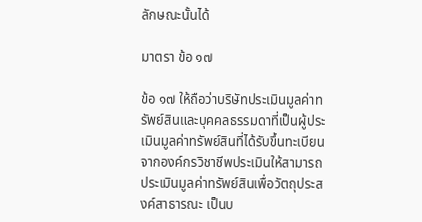ลักษณะนั้นได้

มาตรา ข้อ ๑๗

ข้อ ๑๗ ให้ถือว่าบริษัทประเมินมูลค่าทรัพย์สินและบุคคลธรรมดาที่เป็นผู้ประเมินมูลค่าทรัพย์สินที่ได้รับขึ้นทะเบียนจากองค์กรวิชาชีพประเมินให้สามารถประเมินมูลค่าทรัพย์สินเพื่อวัตถุประสงค์สาธารณะ เป็นบ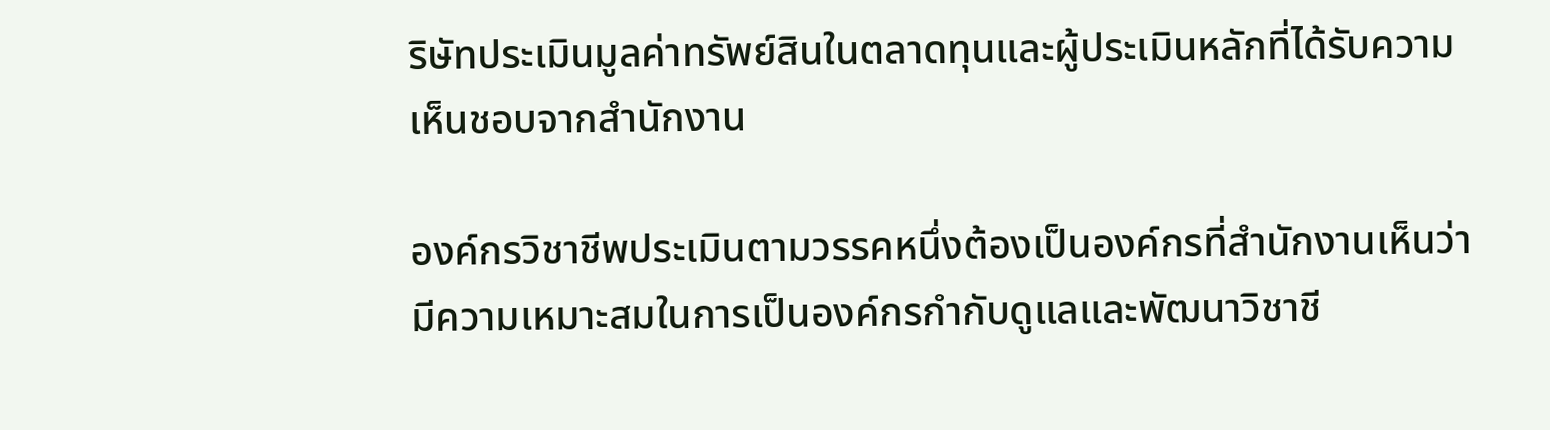ริษัทประเมินมูลค่าทรัพย์สินในตลาดทุนและผู้ประเมินหลักที่ได้รับความเห็นชอบจากสํานักงาน

องค์กรวิชาชีพประเมินตามวรรคหนึ่งต้องเป็นองค์กรที่สํานักงานเห็นว่ามีความเหมาะสมในการเป็นองค์กรกํากับดูแลและพัฒนาวิชาชี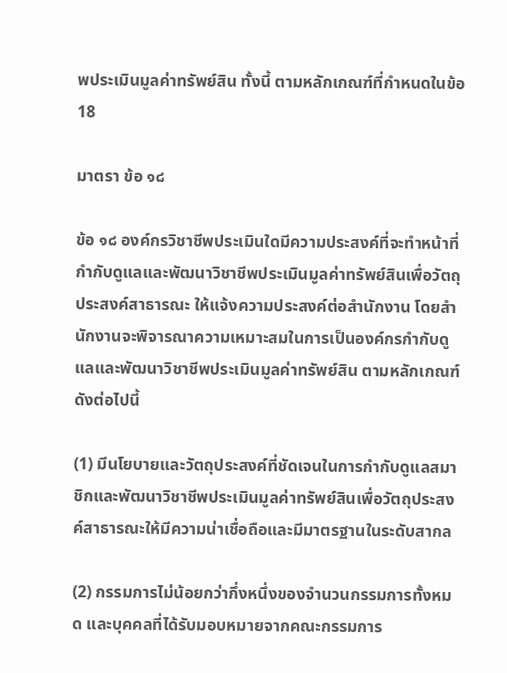พประเมินมูลค่าทรัพย์สิน ทั้งนี้ ตามหลักเกณฑ์ที่กําหนดในข้อ 18

มาตรา ข้อ ๑๘

ข้อ ๑๘ องค์กรวิชาชีพประเมินใดมีความประสงค์ที่จะทําหน้าที่กํากับดูแลและพัฒนาวิชาชีพประเมินมูลค่าทรัพย์สินเพื่อวัตถุประสงค์สาธารณะ ให้แจ้งความประสงค์ต่อสํานักงาน โดยสํานักงานจะพิจารณาความเหมาะสมในการเป็นองค์กรกํากับดูแลและพัฒนาวิชาชีพประเมินมูลค่าทรัพย์สิน ตามหลักเกณฑ์ดังต่อไปนี้

(1) มีนโยบายและวัตถุประสงค์ที่ชัดเจนในการกํากับดูแลสมาชิกและพัฒนาวิชาชีพประเมินมูลค่าทรัพย์สินเพื่อวัตถุประสงค์สาธารณะให้มีความน่าเชื่อถือและมีมาตรฐานในระดับสากล

(2) กรรมการไม่น้อยกว่ากึ่งหนึ่งของจํานวนกรรมการทั้งหมด และบุคคลที่ได้รับมอบหมายจากคณะกรรมการ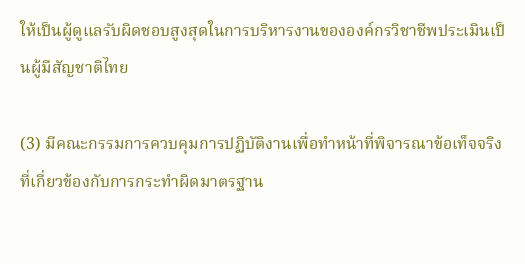ให้เป็นผู้ดูแลรับผิดชอบสูงสุดในการบริหารงานขององค์กรวิชาชีพประเมินเป็นผู้มีสัญชาติไทย

(3) มีคณะกรรมการควบคุมการปฏิบัติงานเพื่อทําหน้าที่พิจารณาข้อเท็จจริงที่เกี่ยวข้องกับการกระทําผิดมาตรฐาน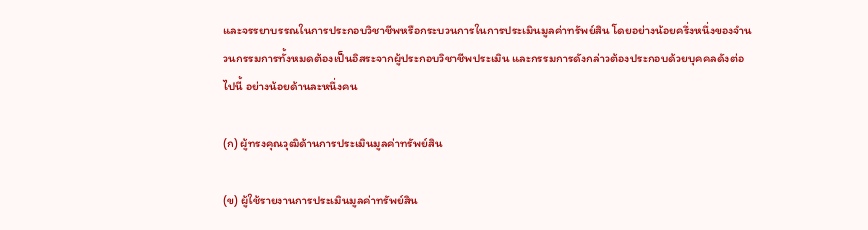และจรรยาบรรณในการประกอบวิชาชีพหรือกระบวนการในการประเมินมูลค่าทรัพย์สิน โดยอย่างน้อยครึ่งหนึ่งของจํานวนกรรมการทั้งหมดต้องเป็นอิสระจากผู้ประกอบวิชาชีพประเมิน และกรรมการดังกล่าวต้องประกอบด้วยบุคคลดังต่อไปนี้ อย่างน้อยด้านละหนึ่งคน

(ก) ผู้ทรงคุณวุฒิด้านการประเมินมูลค่าทรัพย์สิน

(ข) ผู้ใช้รายงานการประเมินมูลค่าทรัพย์สิน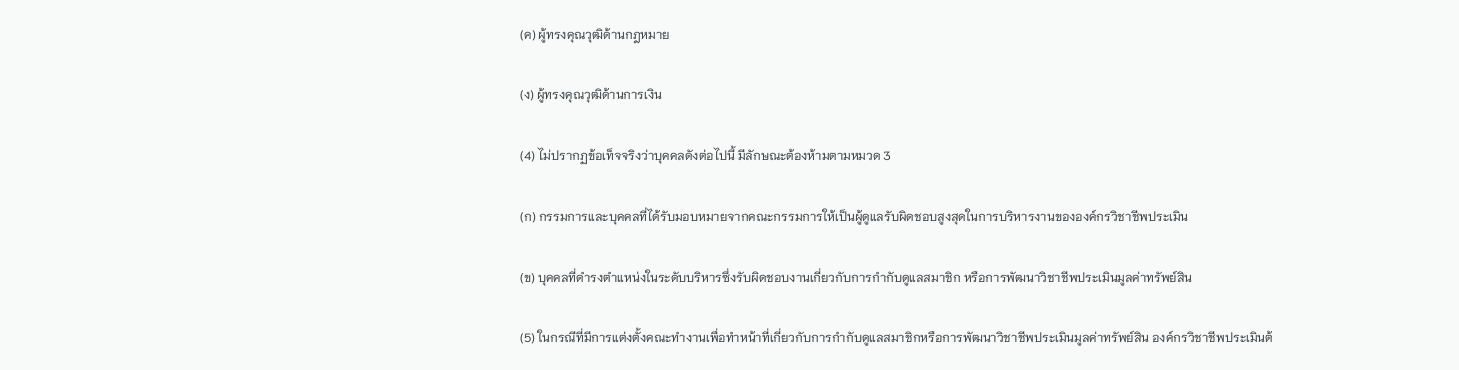(ค) ผู้ทรงคุณวุฒิด้านกฎหมาย

(ง) ผู้ทรงคุณวุฒิด้านการเงิน

(4) ไม่ปรากฏข้อเท็จจริงว่าบุคคลดังต่อไปนี้ มีลักษณะต้องห้ามตามหมวด 3

(ก) กรรมการและบุคคลที่ได้รับมอบหมายจากคณะกรรมการให้เป็นผู้ดูแลรับผิดชอบสูงสุดในการบริหารงานขององค์กรวิชาชีพประเมิน

(ข) บุคคลที่ดํารงตําแหน่งในระดับบริหารซึ่งรับผิดชอบงานเกี่ยวกับการกํากับดูแลสมาชิก หรือการพัฒนาวิชาชีพประเมินมูลค่าทรัพย์สิน

(5) ในกรณีที่มีการแต่งตั้งคณะทํางานเพื่อทําหน้าที่เกี่ยวกับการกํากับดูแลสมาชิกหรือการพัฒนาวิชาชีพประเมินมูลค่าทรัพย์สิน องค์กรวิชาชีพประเมินต้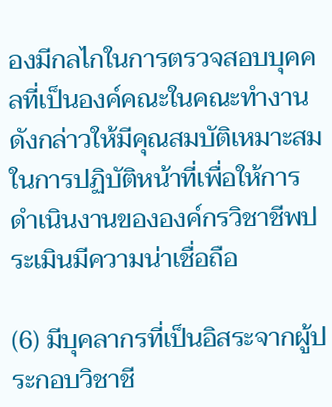องมีกลไกในการตรวจสอบบุคคลที่เป็นองค์คณะในคณะทํางานดังกล่าวให้มีคุณสมบัติเหมาะสมในการปฏิบัติหน้าที่เพื่อให้การดําเนินงานขององค์กรวิชาชีพประเมินมีความน่าเชื่อถือ

(6) มีบุคลากรที่เป็นอิสระจากผู้ประกอบวิชาชี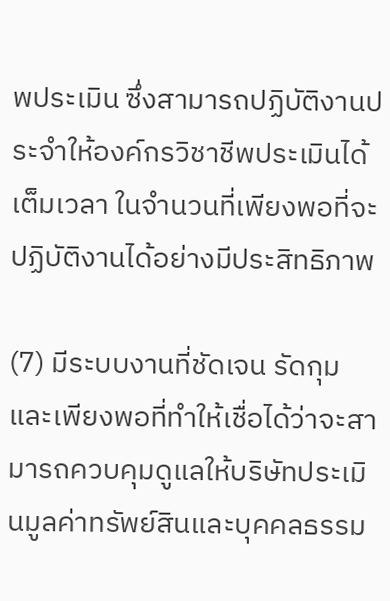พประเมิน ซึ่งสามารถปฏิบัติงานประจําให้องค์กรวิชาชีพประเมินได้เต็มเวลา ในจํานวนที่เพียงพอที่จะปฏิบัติงานได้อย่างมีประสิทธิภาพ

(7) มีระบบงานที่ชัดเจน รัดกุม และเพียงพอที่ทําให้เชื่อได้ว่าจะสามารถควบคุมดูแลให้บริษัทประเมินมูลค่าทรัพย์สินและบุคคลธรรม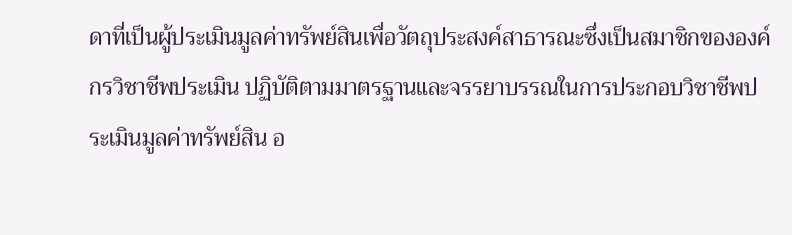ดาที่เป็นผู้ประเมินมูลค่าทรัพย์สินเพื่อวัตถุประสงค์สาธารณะซึ่งเป็นสมาชิกขององค์กรวิชาชีพประเมิน ปฏิบัติตามมาตรฐานและจรรยาบรรณในการประกอบวิชาชีพประเมินมูลค่าทรัพย์สิน อ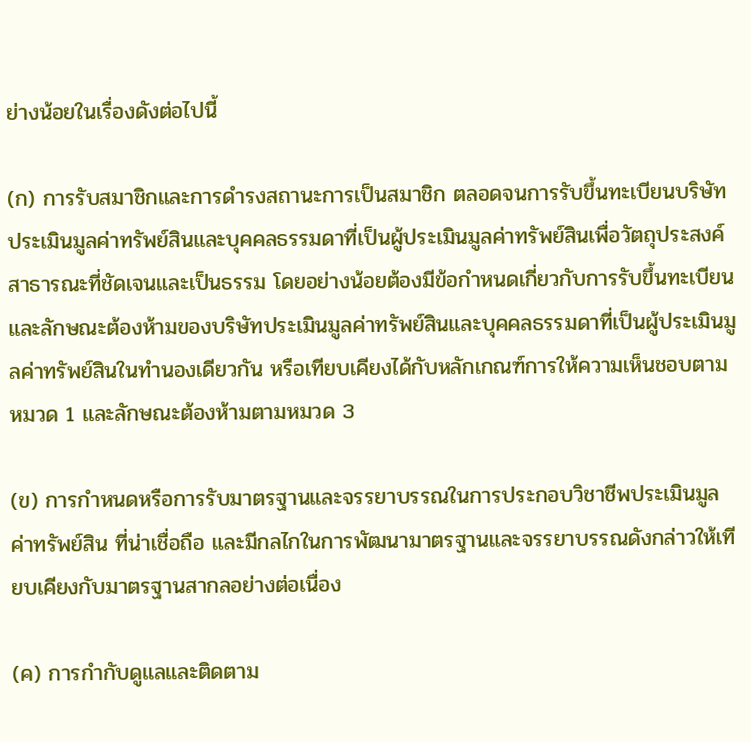ย่างน้อยในเรื่องดังต่อไปนี้

(ก) การรับสมาชิกและการดํารงสถานะการเป็นสมาชิก ตลอดจนการรับขึ้นทะเบียนบริษัทประเมินมูลค่าทรัพย์สินและบุคคลธรรมดาที่เป็นผู้ประเมินมูลค่าทรัพย์สินเพื่อวัตถุประสงค์สาธารณะที่ชัดเจนและเป็นธรรม โดยอย่างน้อยต้องมีข้อกําหนดเกี่ยวกับการรับขึ้นทะเบียนและลักษณะต้องห้ามของบริษัทประเมินมูลค่าทรัพย์สินและบุคคลธรรมดาที่เป็นผู้ประเมินมูลค่าทรัพย์สินในทํานองเดียวกัน หรือเทียบเคียงได้กับหลักเกณฑ์การให้ความเห็นชอบตามหมวด 1 และลักษณะต้องห้ามตามหมวด 3

(ข) การกําหนดหรือการรับมาตรฐานและจรรยาบรรณในการประกอบวิชาชีพประเมินมูลค่าทรัพย์สิน ที่น่าเชื่อถือ และมีกลไกในการพัฒนามาตรฐานและจรรยาบรรณดังกล่าวให้เทียบเคียงกับมาตรฐานสากลอย่างต่อเนื่อง

(ค) การกํากับดูแลและติดตาม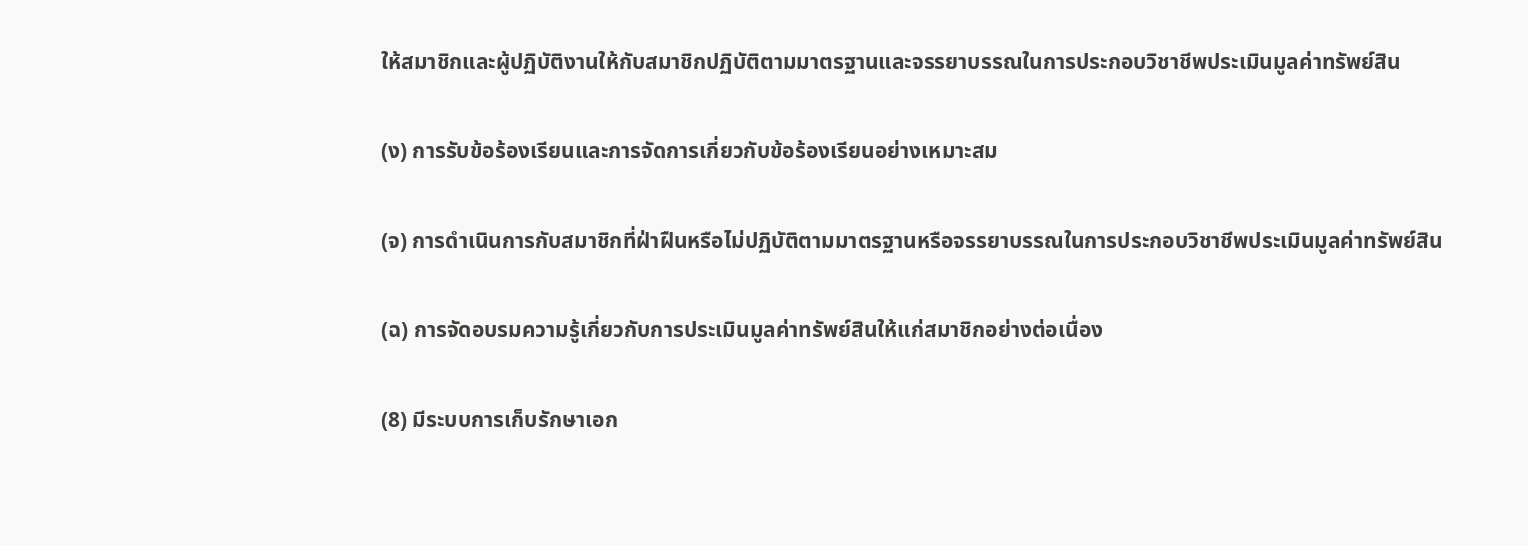ให้สมาชิกและผู้ปฏิบัติงานให้กับสมาชิกปฏิบัติตามมาตรฐานและจรรยาบรรณในการประกอบวิชาชีพประเมินมูลค่าทรัพย์สิน

(ง) การรับข้อร้องเรียนและการจัดการเกี่ยวกับข้อร้องเรียนอย่างเหมาะสม

(จ) การดําเนินการกับสมาชิกที่ฝ่าฝืนหรือไม่ปฏิบัติตามมาตรฐานหรือจรรยาบรรณในการประกอบวิชาชีพประเมินมูลค่าทรัพย์สิน

(ฉ) การจัดอบรมความรู้เกี่ยวกับการประเมินมูลค่าทรัพย์สินให้แก่สมาชิกอย่างต่อเนื่อง

(8) มีระบบการเก็บรักษาเอก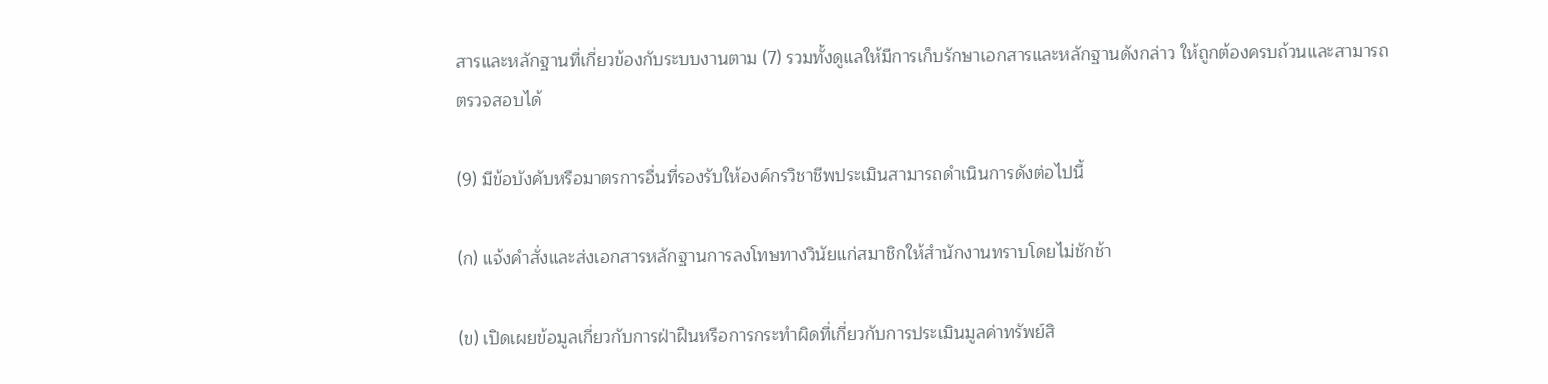สารและหลักฐานที่เกี่ยวข้องกับระบบงานตาม (7) รวมทั้งดูแลให้มีการเก็บรักษาเอกสารและหลักฐานดังกล่าว ให้ถูกต้องครบถ้วนและสามารถตรวจสอบได้

(9) มีข้อบังคับหรือมาตรการอื่นที่รองรับให้องค์กรวิชาชีพประเมินสามารถดําเนินการดังต่อไปนี้

(ก) แจ้งคําสั่งและส่งเอกสารหลักฐานการลงโทษทางวินัยแก่สมาชิกให้สํานักงานทราบโดยไม่ชักช้า

(ข) เปิดเผยข้อมูลเกี่ยวกับการฝ่าฝืนหรือการกระทําผิดที่เกี่ยวกับการประเมินมูลค่าทรัพย์สิ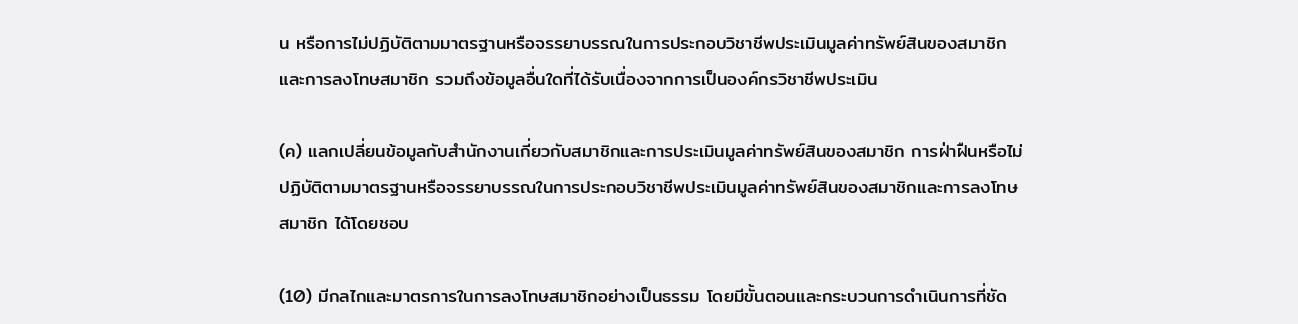น หรือการไม่ปฏิบัติตามมาตรฐานหรือจรรยาบรรณในการประกอบวิชาชีพประเมินมูลค่าทรัพย์สินของสมาชิก และการลงโทษสมาชิก รวมถึงข้อมูลอื่นใดที่ได้รับเนื่องจากการเป็นองค์กรวิชาชีพประเมิน

(ค) แลกเปลี่ยนข้อมูลกับสํานักงานเกี่ยวกับสมาชิกและการประเมินมูลค่าทรัพย์สินของสมาชิก การฝ่าฝืนหรือไม่ปฏิบัติตามมาตรฐานหรือจรรยาบรรณในการประกอบวิชาชีพประเมินมูลค่าทรัพย์สินของสมาชิกและการลงโทษสมาชิก ได้โดยชอบ

(10) มีกลไกและมาตรการในการลงโทษสมาชิกอย่างเป็นธรรม โดยมีขั้นตอนและกระบวนการดําเนินการที่ชัด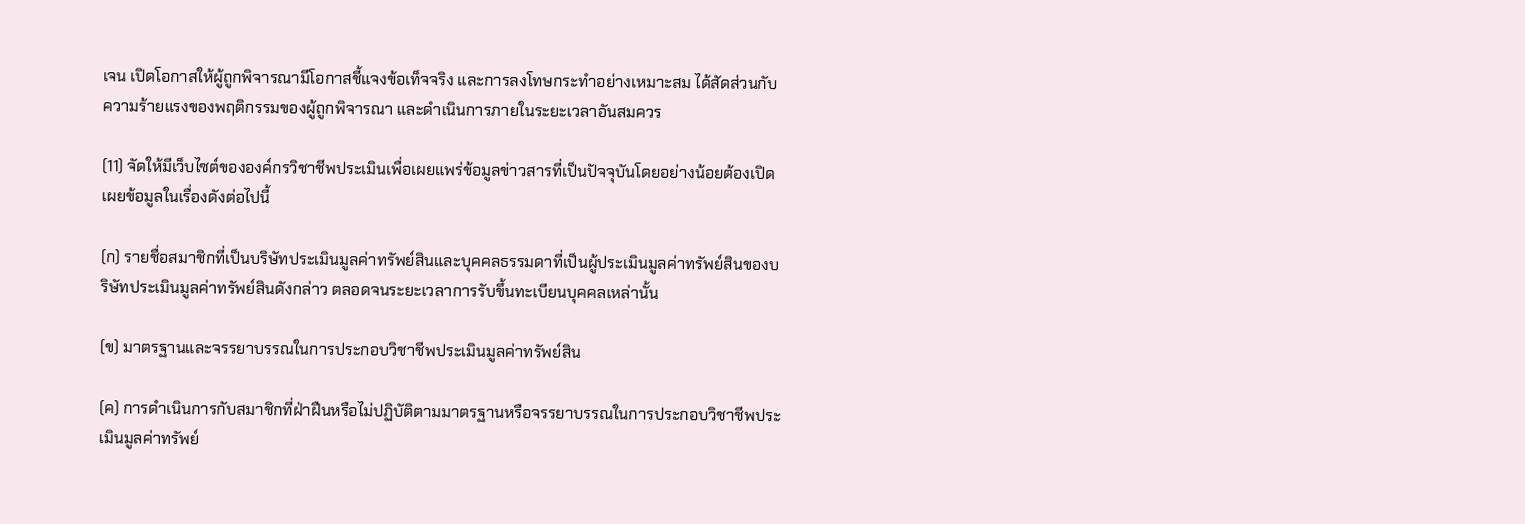เจน เปิดโอกาสให้ผู้ถูกพิจารณามีโอกาสชี้แจงข้อเท็จจริง และการลงโทษกระทําอย่างเหมาะสม ได้สัดส่วนกับความร้ายแรงของพฤติกรรมของผู้ถูกพิจารณา และดําเนินการภายในระยะเวลาอันสมควร

(11) จัดให้มีเว็บไซต์ขององค์กรวิชาชีพประเมินเพื่อเผยแพร่ข้อมูลข่าวสารที่เป็นปัจจุบันโดยอย่างน้อยต้องเปิดเผยข้อมูลในเรื่องดังต่อไปนี้

(ก) รายชื่อสมาชิกที่เป็นบริษัทประเมินมูลค่าทรัพย์สินและบุคคลธรรมดาที่เป็นผู้ประเมินมูลค่าทรัพย์สินของบริษัทประเมินมูลค่าทรัพย์สินดังกล่าว ตลอดจนระยะเวลาการรับขึ้นทะเบียนบุคคลเหล่านั้น

(ข) มาตรฐานและจรรยาบรรณในการประกอบวิชาชีพประเมินมูลค่าทรัพย์สิน

(ค) การดําเนินการกับสมาชิกที่ฝ่าฝืนหรือไม่ปฏิบัติตามมาตรฐานหรือจรรยาบรรณในการประกอบวิชาชีพประเมินมูลค่าทรัพย์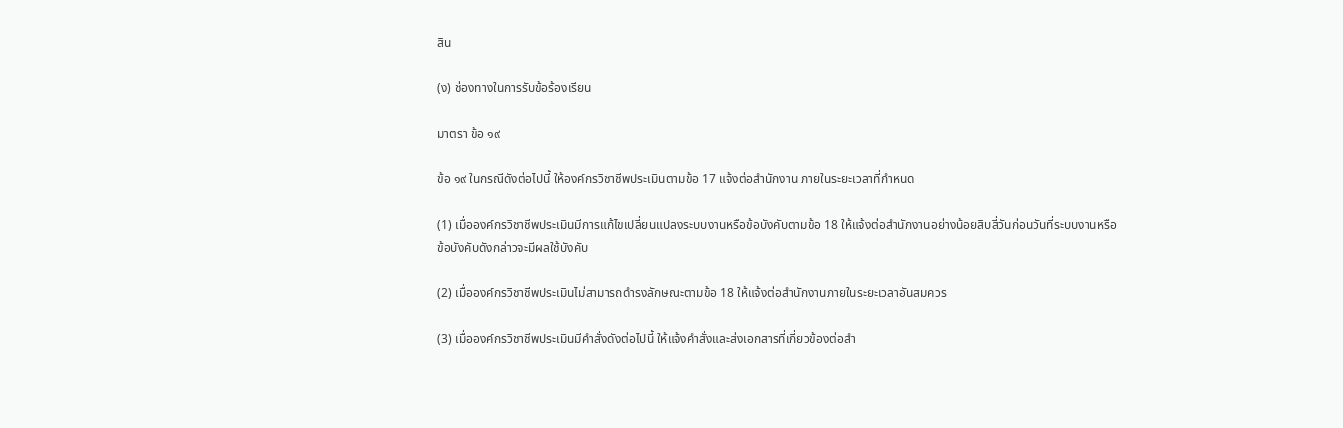สิน

(ง) ช่องทางในการรับข้อร้องเรียน

มาตรา ข้อ ๑๙

ข้อ ๑๙ ในกรณีดังต่อไปนี้ ให้องค์กรวิชาชีพประเมินตามข้อ 17 แจ้งต่อสํานักงาน ภายในระยะเวลาที่กําหนด

(1) เมื่อองค์กรวิชาชีพประเมินมีการแก้ไขเปลี่ยนแปลงระบบงานหรือข้อบังคับตามข้อ 18 ให้แจ้งต่อสํานักงานอย่างน้อยสิบสี่วันก่อนวันที่ระบบงานหรือข้อบังคับดังกล่าวจะมีผลใช้บังคับ

(2) เมื่อองค์กรวิชาชีพประเมินไม่สามารถดํารงลักษณะตามข้อ 18 ให้แจ้งต่อสํานักงานภายในระยะเวลาอันสมควร

(3) เมื่อองค์กรวิชาชีพประเมินมีคําสั่งดังต่อไปนี้ ให้แจ้งคําสั่งและส่งเอกสารที่เกี่ยวข้องต่อสํา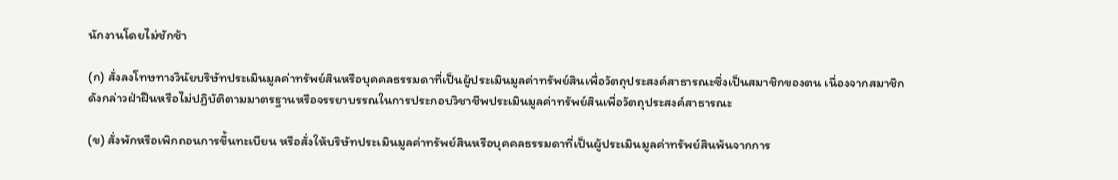นักงานโดยไม่ชักช้า

(ก) สั่งลงโทษทางวินัยบริษัทประเมินมูลค่าทรัพย์สินหรือบุคคลธรรมดาที่เป็นผู้ประเมินมูลค่าทรัพย์สินเพื่อวัตถุประสงค์สาธารณะซึ่งเป็นสมาชิกของตน เนื่องจากสมาชิกดังกล่าวฝ่าฝืนหรือไม่ปฏิบัติตามมาตรฐานหรือจรรยาบรรณในการประกอบวิชาชีพประเมินมูลค่าทรัพย์สินเพื่อวัตถุประสงค์สาธารณะ

(ข) สั่งพักหรือเพิกถอนการขึ้นทะเบียน หรือสั่งให้บริษัทประเมินมูลค่าทรัพย์สินหรือบุคคลธรรมดาที่เป็นผู้ประเมินมูลค่าทรัพย์สินพ้นจากการ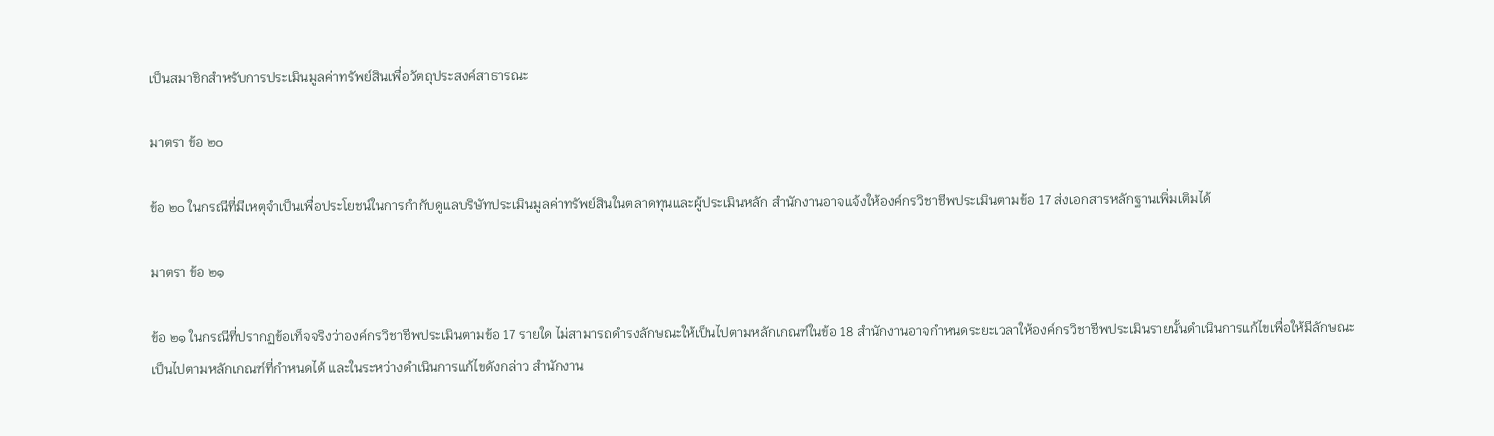เป็นสมาชิกสําหรับการประเมินมูลค่าทรัพย์สินเพื่อวัตถุประสงค์สาธารณะ

มาตรา ข้อ ๒๐

ข้อ ๒๐ ในกรณีที่มีเหตุจําเป็นเพื่อประโยชน์ในการกํากับดูแลบริษัทประเมินมูลค่าทรัพย์สินในตลาดทุนและผู้ประเมินหลัก สํานักงานอาจแจ้งให้องค์กรวิชาชีพประเมินตามข้อ 17 ส่งเอกสารหลักฐานเพิ่มเติมได้

มาตรา ข้อ ๒๑

ข้อ ๒๑ ในกรณีที่ปรากฏข้อเท็จจริงว่าองค์กรวิชาชีพประเมินตามข้อ 17 รายใด ไม่สามารถดํารงลักษณะให้เป็นไปตามหลักเกณฑ์ในข้อ 18 สํานักงานอาจกําหนดระยะเวลาให้องค์กรวิชาชีพประเมินรายนั้นดําเนินการแก้ไขเพื่อให้มีลักษณะเป็นไปตามหลักเกณฑ์ที่กําหนดได้ และในระหว่างดําเนินการแก้ไขดังกล่าว สํานักงาน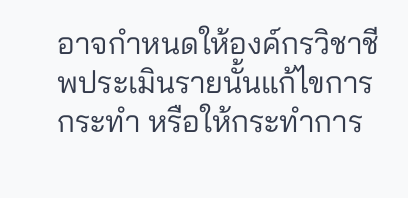อาจกําหนดให้องค์กรวิชาชีพประเมินรายนั้นแก้ไขการกระทํา หรือให้กระทําการ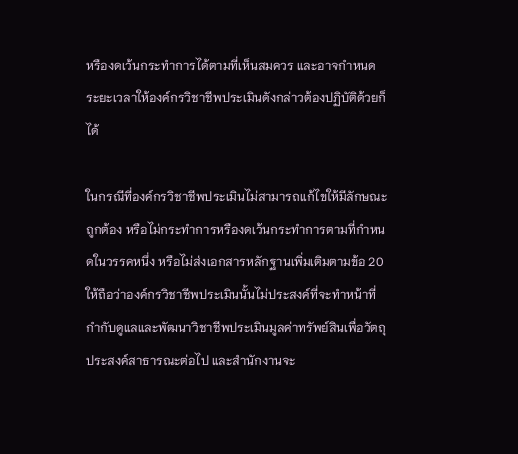หรืองดเว้นกระทําการได้ตามที่เห็นสมควร และอาจกําหนดระยะเวลาให้องค์กรวิชาชีพประเมินดังกล่าวต้องปฏิบัติด้วยก็ได้

ในกรณีที่องค์กรวิชาชีพประเมินไม่สามารถแก้ไขให้มีลักษณะถูกต้อง หรือไม่กระทําการหรืองดเว้นกระทําการตามที่กําหนดในวรรคหนึ่ง หรือไม่ส่งเอกสารหลักฐานเพิ่มเติมตามข้อ 20 ให้ถือว่าองค์กรวิชาชีพประเมินนั้นไม่ประสงค์ที่จะทําหน้าที่กํากับดูแลและพัฒนาวิชาชีพประเมินมูลค่าทรัพย์สินเพื่อวัตถุประสงค์สาธารณะต่อไป และสํานักงานจะ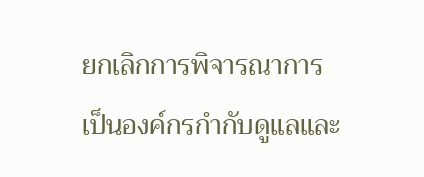ยกเลิกการพิจารณาการเป็นองค์กรกํากับดูแลและ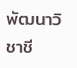พัฒนาวิชาชี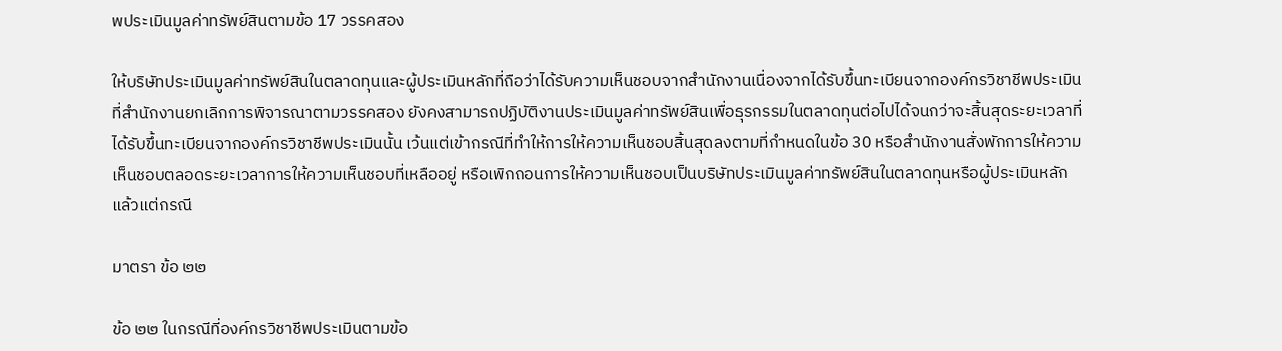พประเมินมูลค่าทรัพย์สินตามข้อ 17 วรรคสอง

ให้บริษัทประเมินมูลค่าทรัพย์สินในตลาดทุนและผู้ประเมินหลักที่ถือว่าได้รับความเห็นชอบจากสํานักงานเนื่องจากได้รับขึ้นทะเบียนจากองค์กรวิชาชีพประเมินที่สํานักงานยกเลิกการพิจารณาตามวรรคสอง ยังคงสามารถปฏิบัติงานประเมินมูลค่าทรัพย์สินเพื่อธุรกรรมในตลาดทุนต่อไปได้จนกว่าจะสิ้นสุดระยะเวลาที่ได้รับขึ้นทะเบียนจากองค์กรวิชาชีพประเมินนั้น เว้นแต่เข้ากรณีที่ทําให้การให้ความเห็นชอบสิ้นสุดลงตามที่กําหนดในข้อ 30 หรือสํานักงานสั่งพักการให้ความเห็นชอบตลอดระยะเวลาการให้ความเห็นชอบที่เหลืออยู่ หรือเพิกถอนการให้ความเห็นชอบเป็นบริษัทประเมินมูลค่าทรัพย์สินในตลาดทุนหรือผู้ประเมินหลัก แล้วแต่กรณี

มาตรา ข้อ ๒๒

ข้อ ๒๒ ในกรณีที่องค์กรวิชาชีพประเมินตามข้อ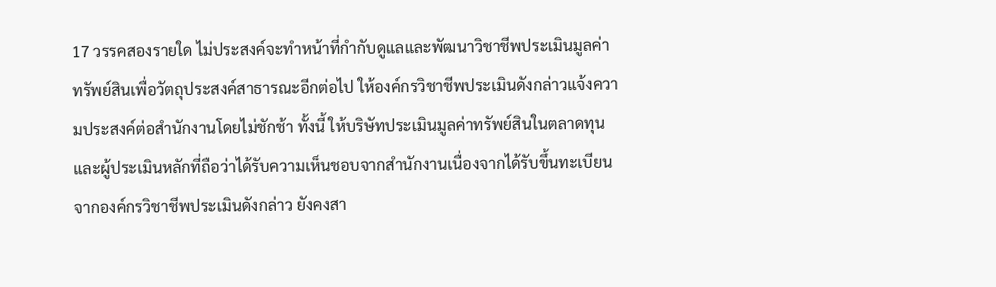17 วรรคสองรายใด ไม่ประสงค์จะทําหน้าที่กํากับดูแลและพัฒนาวิชาชีพประเมินมูลค่าทรัพย์สินเพื่อวัตถุประสงค์สาธารณะอีกต่อไป ให้องค์กรวิชาชีพประเมินดังกล่าวแจ้งความประสงค์ต่อสํานักงานโดยไม่ชักช้า ทั้งนี้ ให้บริษัทประเมินมูลค่าทรัพย์สินในตลาดทุนและผู้ประเมินหลักที่ถือว่าได้รับความเห็นชอบจากสํานักงานเนื่องจากได้รับขึ้นทะเบียนจากองค์กรวิชาชีพประเมินดังกล่าว ยังคงสา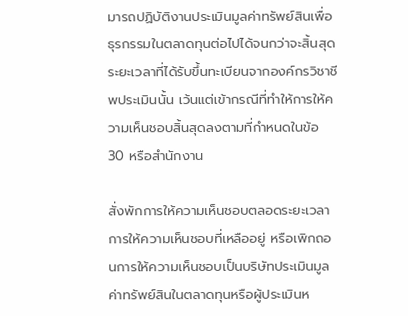มารถปฏิบัติงานประเมินมูลค่าทรัพย์สินเพื่อธุรกรรมในตลาดทุนต่อไปได้จนกว่าจะสิ้นสุดระยะเวลาที่ได้รับขึ้นทะเบียนจากองค์กรวิชาชีพประเมินนั้น เว้นแต่เข้ากรณีที่ทําให้การให้ความเห็นชอบสิ้นสุดลงตามที่กําหนดในข้อ 30 หรือสํานักงาน

สั่งพักการให้ความเห็นชอบตลอดระยะเวลาการให้ความเห็นชอบที่เหลืออยู่ หรือเพิกถอนการให้ความเห็นชอบเป็นบริษัทประเมินมูลค่าทรัพย์สินในตลาดทุนหรือผู้ประเมินห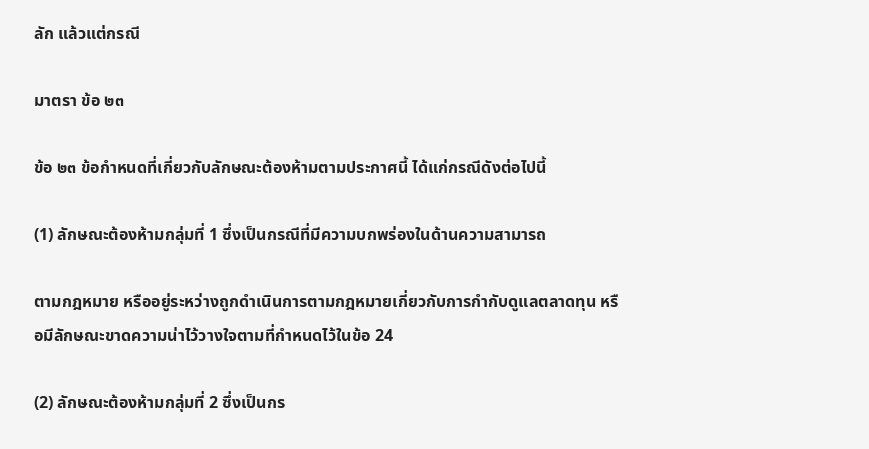ลัก แล้วแต่กรณี

มาตรา ข้อ ๒๓

ข้อ ๒๓ ข้อกําหนดที่เกี่ยวกับลักษณะต้องห้ามตามประกาศนี้ ได้แก่กรณีดังต่อไปนี้

(1) ลักษณะต้องห้ามกลุ่มที่ 1 ซึ่งเป็นกรณีที่มีความบกพร่องในด้านความสามารถ

ตามกฎหมาย หรืออยู่ระหว่างถูกดําเนินการตามกฎหมายเกี่ยวกับการกํากับดูแลตลาดทุน หรือมีลักษณะขาดความน่าไว้วางใจตามที่กําหนดไว้ในข้อ 24

(2) ลักษณะต้องห้ามกลุ่มที่ 2 ซึ่งเป็นกร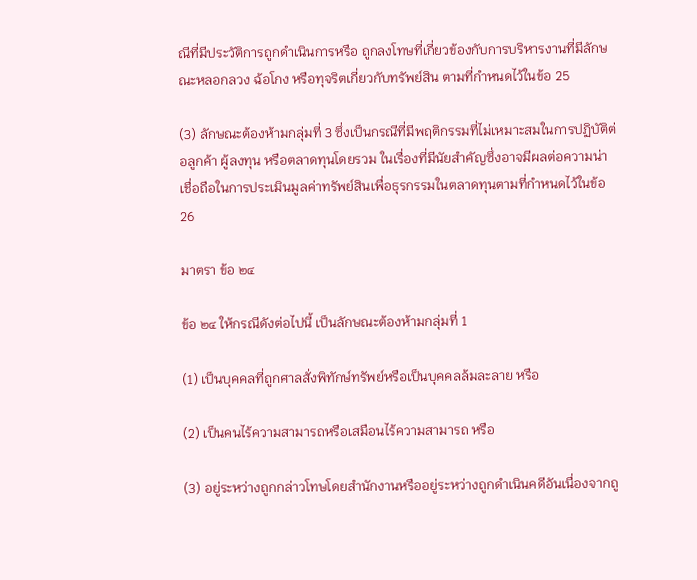ณีที่มีประวัติการถูกดําเนินการหรือ ถูกลงโทษที่เกี่ยวข้องกับการบริหารงานที่มีลักษณะหลอกลวง ฉ้อโกง หรือทุจริตเกี่ยวกับทรัพย์สิน ตามที่กําหนดไว้ในข้อ 25

(3) ลักษณะต้องห้ามกลุ่มที่ 3 ซึ่งเป็นกรณีที่มีพฤติกรรมที่ไม่เหมาะสมในการปฏิบัติต่อลูกค้า ผู้ลงทุน หรือตลาดทุนโดยรวม ในเรื่องที่มีนัยสําคัญซึ่งอาจมีผลต่อความน่าเชื่อถือในการประเมินมูลค่าทรัพย์สินเพื่อธุรกรรมในตลาดทุนตามที่กําหนดไว้ในข้อ 26

มาตรา ข้อ ๒๔

ข้อ ๒๔ ให้กรณีดังต่อไปนี้ เป็นลักษณะต้องห้ามกลุ่มที่ 1

(1) เป็นบุคคลที่ถูกศาลสั่งพิทักษ์ทรัพย์หรือเป็นบุคคลล้มละลาย หรือ

(2) เป็นคนไร้ความสามารถหรือเสมือนไร้ความสามารถ หรือ

(3) อยู่ระหว่างถูกกล่าวโทษโดยสํานักงานหรืออยู่ระหว่างถูกดําเนินคดีอันเนื่องจากถู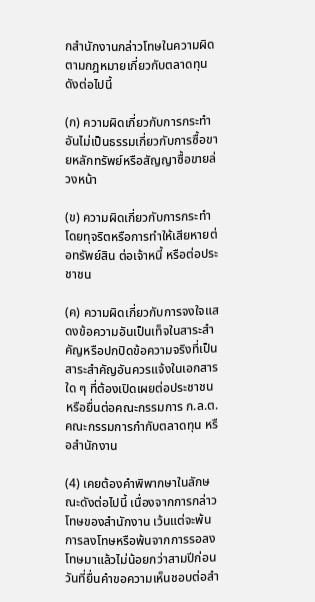กสํานักงานกล่าวโทษในความผิดตามกฎหมายเกี่ยวกับตลาดทุนดังต่อไปนี้

(ก) ความผิดเกี่ยวกับการกระทําอันไม่เป็นธรรมเกี่ยวกับการซื้อขายหลักทรัพย์หรือสัญญาซื้อขายล่วงหน้า

(ข) ความผิดเกี่ยวกับการกระทําโดยทุจริตหรือการทําให้เสียหายต่อทรัพย์สิน ต่อเจ้าหนี้ หรือต่อประชาชน

(ค) ความผิดเกี่ยวกับการจงใจแสดงข้อความอันเป็นเท็จในสาระสําคัญหรือปกปิดข้อความจริงที่เป็นสาระสําคัญอันควรแจ้งในเอกสารใด ๆ ที่ต้องเปิดเผยต่อประชาชนหรือยื่นต่อคณะกรรมการ ก.ล.ต. คณะกรรมการกํากับตลาดทุน หรือสํานักงาน

(4) เคยต้องคําพิพากษาในลักษณะดังต่อไปนี้ เนื่องจากการกล่าวโทษของสํานักงาน เว้นแต่จะพ้นการลงโทษหรือพ้นจากการรอลงโทษมาแล้วไม่น้อยกว่าสามปีก่อนวันที่ยื่นคําขอความเห็นชอบต่อสํา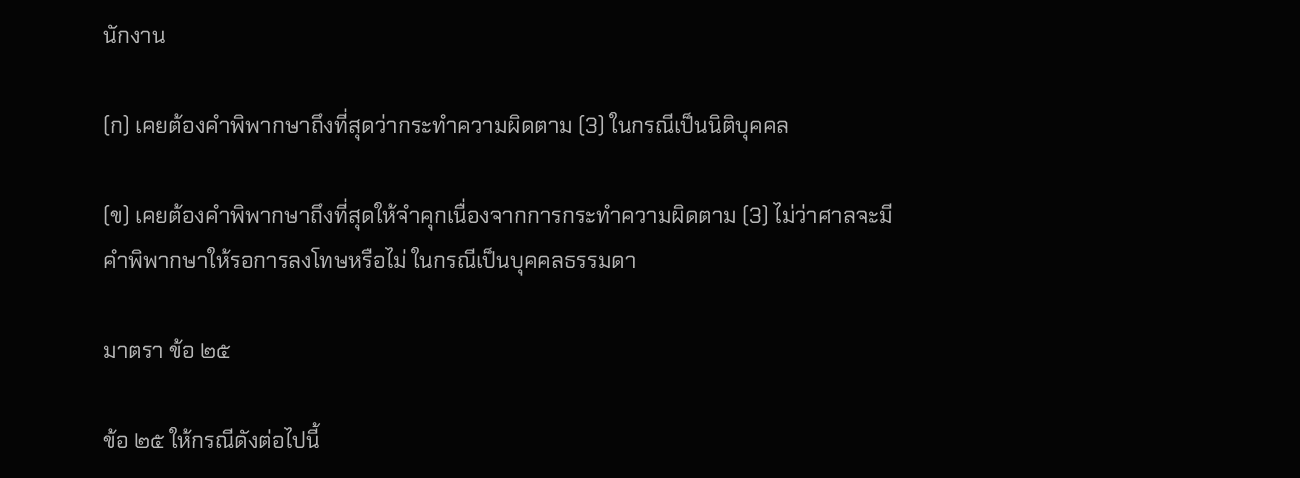นักงาน

(ก) เคยต้องคําพิพากษาถึงที่สุดว่ากระทําความผิดตาม (3) ในกรณีเป็นนิติบุคคล

(ข) เคยต้องคําพิพากษาถึงที่สุดให้จําคุกเนื่องจากการกระทําความผิดตาม (3) ไม่ว่าศาลจะมีคําพิพากษาให้รอการลงโทษหรือไม่ ในกรณีเป็นบุคคลธรรมดา

มาตรา ข้อ ๒๕

ข้อ ๒๕ ให้กรณีดังต่อไปนี้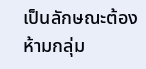เป็นลักษณะต้องห้ามกลุ่ม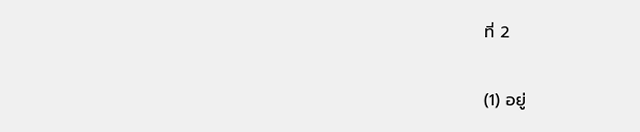ที่ 2

(1) อยู่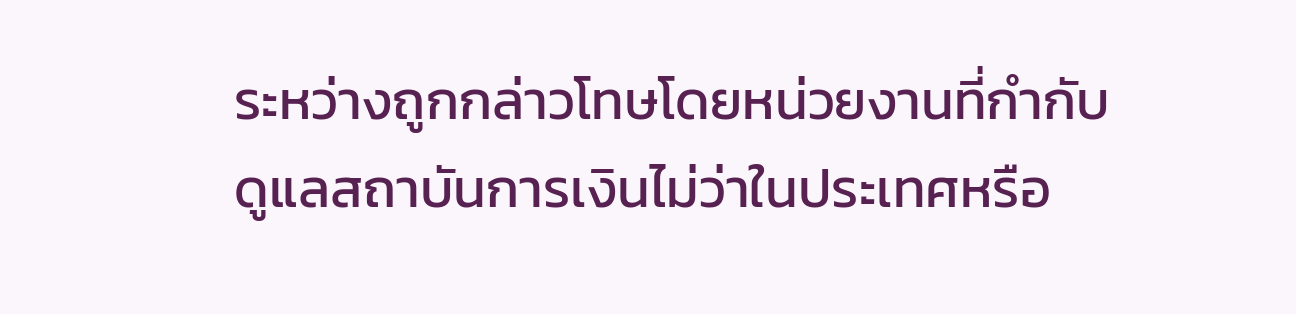ระหว่างถูกกล่าวโทษโดยหน่วยงานที่กํากับดูแลสถาบันการเงินไม่ว่าในประเทศหรือ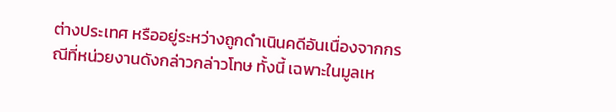ต่างประเทศ หรืออยู่ระหว่างถูกดําเนินคดีอันเนื่องจากกรณีที่หน่วยงานดังกล่าวกล่าวโทษ ทั้งนี้ เฉพาะในมูลเห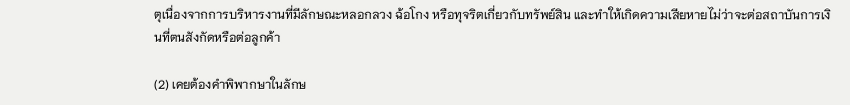ตุเนื่องจากการบริหารงานที่มีลักษณะหลอกลวง ฉ้อโกง หรือทุจริตเกี่ยวกับทรัพย์สิน และทําให้เกิดความเสียหายไม่ว่าจะต่อสถาบันการเงินที่ตนสังกัดหรือต่อลูกค้า

(2) เคยต้องคําพิพากษาในลักษ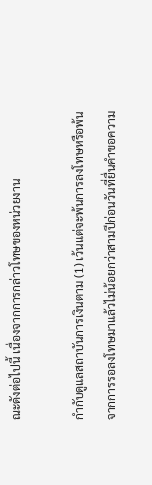ณะดังต่อไปนี้ เนื่องจากการกล่าวโทษของหน่วยงาน

กํากับดูแลสถาบันการเงินตาม (1) เว้นแต่จะพ้นการลงโทษหรือพ้นจากการรอลงโทษมาแล้วไม่น้อยกว่าสามปีก่อนวันที่ยื่นคําขอความ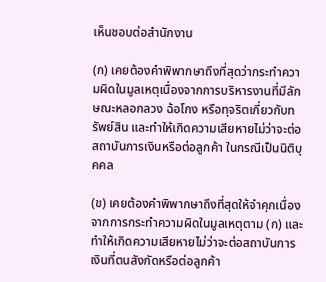เห็นชอบต่อสํานักงาน

(ก) เคยต้องคําพิพากษาถึงที่สุดว่ากระทําความผิดในมูลเหตุเนื่องจากการบริหารงานที่มีลักษณะหลอกลวง ฉ้อโกง หรือทุจริตเกี่ยวกับทรัพย์สิน และทําให้เกิดความเสียหายไม่ว่าจะต่อสถาบันการเงินหรือต่อลูกค้า ในกรณีเป็นนิติบุคคล

(ข) เคยต้องคําพิพากษาถึงที่สุดให้จําคุกเนื่องจากการกระทําความผิดในมูลเหตุตาม (ก) และทําให้เกิดความเสียหายไม่ว่าจะต่อสถาบันการเงินที่ตนสังกัดหรือต่อลูกค้า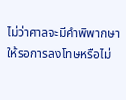ไม่ว่าศาลจะมีคําพิพากษาให้รอการลงโทษหรือไม่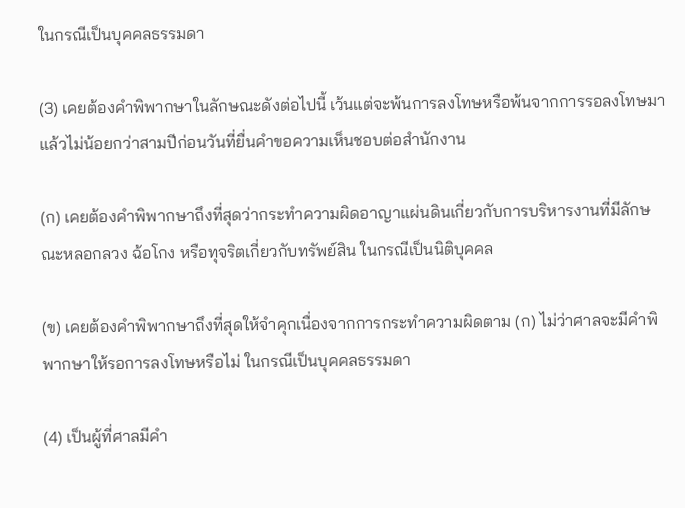ในกรณีเป็นบุคคลธรรมดา

(3) เคยต้องคําพิพากษาในลักษณะดังต่อไปนี้ เว้นแต่จะพ้นการลงโทษหรือพ้นจากการรอลงโทษมาแล้วไม่น้อยกว่าสามปีก่อนวันที่ยื่นคําขอความเห็นชอบต่อสํานักงาน

(ก) เคยต้องคําพิพากษาถึงที่สุดว่ากระทําความผิดอาญาแผ่นดินเกี่ยวกับการบริหารงานที่มีลักษณะหลอกลวง ฉ้อโกง หรือทุจริตเกี่ยวกับทรัพย์สิน ในกรณีเป็นนิติบุคคล

(ข) เคยต้องคําพิพากษาถึงที่สุดให้จําคุกเนื่องจากการกระทําความผิดตาม (ก) ไม่ว่าศาลจะมีคําพิพากษาให้รอการลงโทษหรือไม่ ในกรณีเป็นบุคคลธรรมดา

(4) เป็นผู้ที่ศาลมีคํา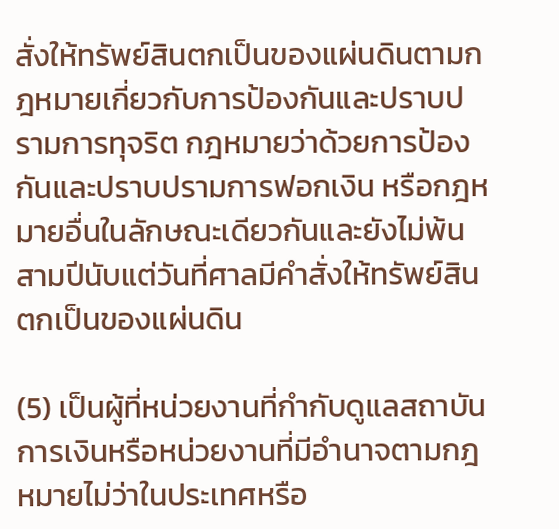สั่งให้ทรัพย์สินตกเป็นของแผ่นดินตามกฎหมายเกี่ยวกับการป้องกันและปราบปรามการทุจริต กฎหมายว่าด้วยการป้องกันและปราบปรามการฟอกเงิน หรือกฎหมายอื่นในลักษณะเดียวกันและยังไม่พ้นสามปีนับแต่วันที่ศาลมีคําสั่งให้ทรัพย์สินตกเป็นของแผ่นดิน

(5) เป็นผู้ที่หน่วยงานที่กํากับดูแลสถาบันการเงินหรือหน่วยงานที่มีอํานาจตามกฎหมายไม่ว่าในประเทศหรือ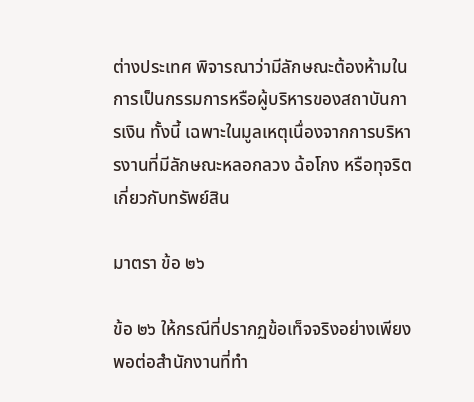ต่างประเทศ พิจารณาว่ามีลักษณะต้องห้ามในการเป็นกรรมการหรือผู้บริหารของสถาบันการเงิน ทั้งนี้ เฉพาะในมูลเหตุเนื่องจากการบริหารงานที่มีลักษณะหลอกลวง ฉ้อโกง หรือทุจริตเกี่ยวกับทรัพย์สิน

มาตรา ข้อ ๒๖

ข้อ ๒๖ ให้กรณีที่ปรากฏข้อเท็จจริงอย่างเพียงพอต่อสํานักงานที่ทํา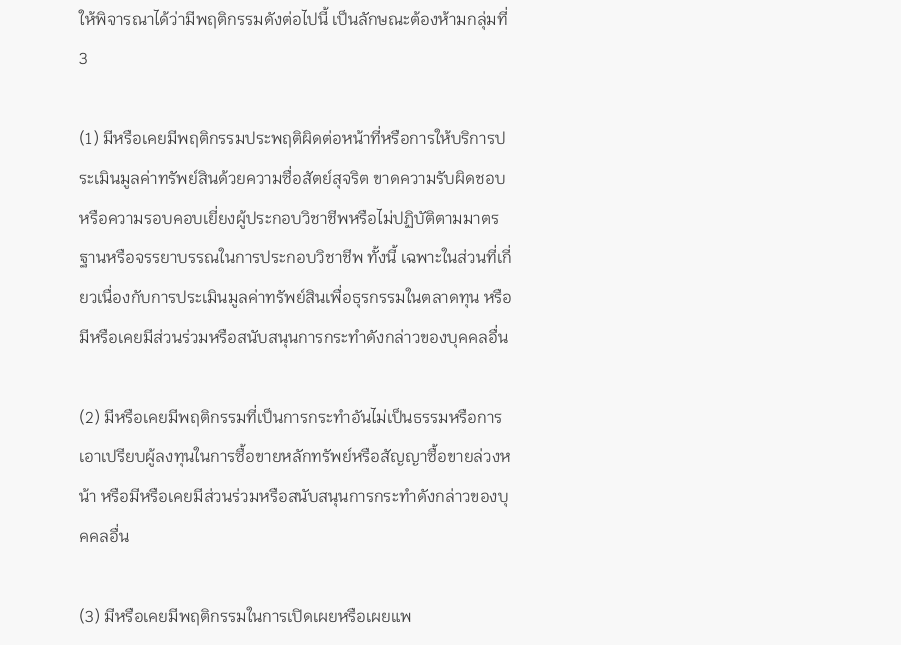ให้พิจารณาได้ว่ามีพฤติกรรมดังต่อไปนี้ เป็นลักษณะต้องห้ามกลุ่มที่ 3

(1) มีหรือเคยมีพฤติกรรมประพฤติผิดต่อหน้าที่หรือการให้บริการประเมินมูลค่าทรัพย์สินด้วยความซื่อสัตย์สุจริต ขาดความรับผิดชอบหรือความรอบคอบเยี่ยงผู้ประกอบวิชาชีพหรือไม่ปฏิบัติตามมาตรฐานหรือจรรยาบรรณในการประกอบวิชาชีพ ทั้งนี้ เฉพาะในส่วนที่เกี่ยวเนื่องกับการประเมินมูลค่าทรัพย์สินเพื่อธุรกรรมในตลาดทุน หรือมีหรือเคยมีส่วนร่วมหรือสนับสนุนการกระทําดังกล่าวของบุคคลอื่น

(2) มีหรือเคยมีพฤติกรรมที่เป็นการกระทําอันไม่เป็นธรรมหรือการเอาเปรียบผู้ลงทุนในการซื้อขายหลักทรัพย์หรือสัญญาซื้อขายล่วงหน้า หรือมีหรือเคยมีส่วนร่วมหรือสนับสนุนการกระทําดังกล่าวของบุคคลอื่น

(3) มีหรือเคยมีพฤติกรรมในการเปิดเผยหรือเผยแพ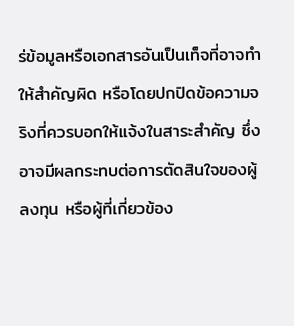ร่ข้อมูลหรือเอกสารอันเป็นเท็จที่อาจทําให้สําคัญผิด หรือโดยปกปิดข้อความจริงที่ควรบอกให้แจ้งในสาระสําคัญ ซึ่งอาจมีผลกระทบต่อการตัดสินใจของผู้ลงทุน หรือผู้ที่เกี่ยวข้อง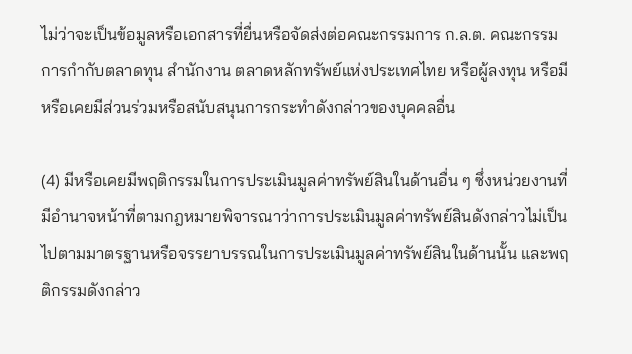ไม่ว่าจะเป็นข้อมูลหรือเอกสารที่ยื่นหรือจัดส่งต่อคณะกรรมการ ก.ล.ต. คณะกรรมการกํากับตลาดทุน สํานักงาน ตลาดหลักทรัพย์แห่งประเทศไทย หรือผู้ลงทุน หรือมีหรือเคยมีส่วนร่วมหรือสนับสนุนการกระทําดังกล่าวของบุคคลอื่น

(4) มีหรือเคยมีพฤติกรรมในการประเมินมูลค่าทรัพย์สินในด้านอื่น ๆ ซึ่งหน่วยงานที่มีอํานาจหน้าที่ตามกฎหมายพิจารณาว่าการประเมินมูลค่าทรัพย์สินดังกล่าวไม่เป็นไปตามมาตรฐานหรือจรรยาบรรณในการประเมินมูลค่าทรัพย์สินในด้านนั้น และพฤติกรรมดังกล่าว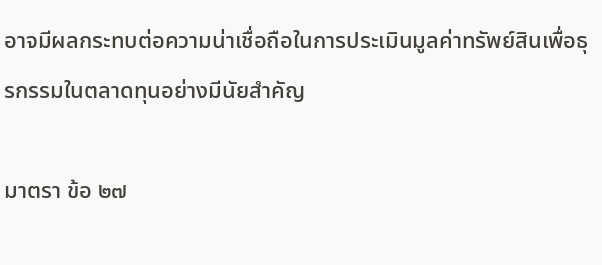อาจมีผลกระทบต่อความน่าเชื่อถือในการประเมินมูลค่าทรัพย์สินเพื่อธุรกรรมในตลาดทุนอย่างมีนัยสําคัญ

มาตรา ข้อ ๒๗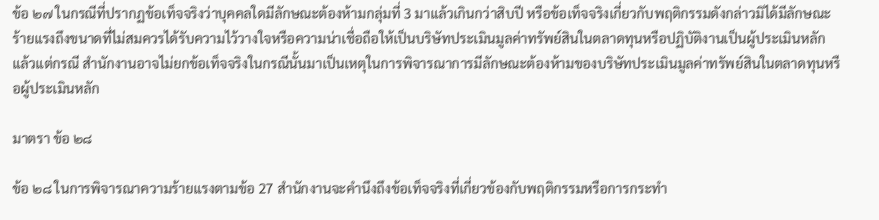ข้อ ๒๗ ในกรณีที่ปรากฏข้อเท็จจริงว่าบุคคลใดมีลักษณะต้องห้ามกลุ่มที่ 3 มาแล้วเกินกว่าสิบปี หรือข้อเท็จจริงเกี่ยวกับพฤติกรรมดังกล่าวมิได้มีลักษณะร้ายแรงถึงขนาดที่ไม่สมควรได้รับความไว้วางใจหรือความน่าเชื่อถือให้เป็นบริษัทประเมินมูลค่าทรัพย์สินในตลาดทุนหรือปฏิบัติงานเป็นผู้ประเมินหลัก แล้วแต่กรณี สํานักงานอาจไม่ยกข้อเท็จจริงในกรณีนั้นมาเป็นเหตุในการพิจารณาการมีลักษณะต้องห้ามของบริษัทประเมินมูลค่าทรัพย์สินในตลาดทุนหรือผู้ประเมินหลัก

มาตรา ข้อ ๒๘

ข้อ ๒๘ ในการพิจารณาความร้ายแรงตามข้อ 27 สํานักงานจะคํานึงถึงข้อเท็จจริงที่เกี่ยวข้องกับพฤติกรรมหรือการกระทํา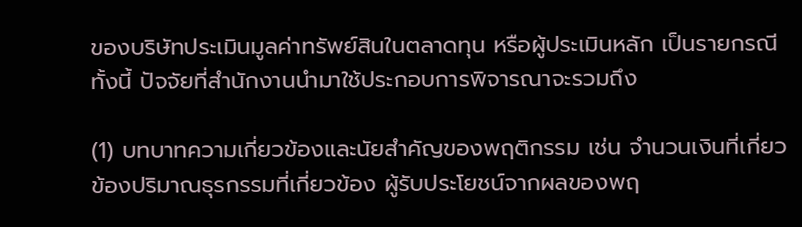ของบริษัทประเมินมูลค่าทรัพย์สินในตลาดทุน หรือผู้ประเมินหลัก เป็นรายกรณี ทั้งนี้ ปัจจัยที่สํานักงานนํามาใช้ประกอบการพิจารณาจะรวมถึง

(1) บทบาทความเกี่ยวข้องและนัยสําคัญของพฤติกรรม เช่น จํานวนเงินที่เกี่ยวข้องปริมาณธุรกรรมที่เกี่ยวข้อง ผู้รับประโยชน์จากผลของพฤ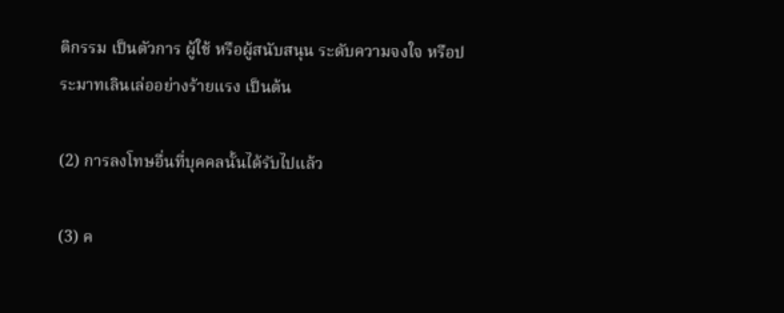ติกรรม เป็นตัวการ ผู้ใช้ หรือผู้สนับสนุน ระดับความจงใจ หรือประมาทเลินเล่ออย่างร้ายแรง เป็นต้น

(2) การลงโทษอื่นที่บุคคลนั้นได้รับไปแล้ว

(3) ค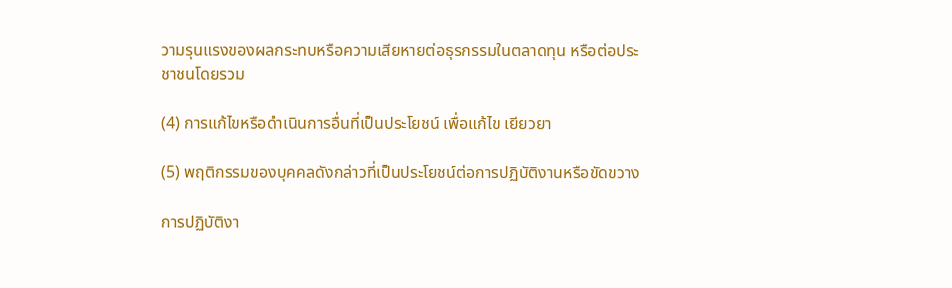วามรุนแรงของผลกระทบหรือความเสียหายต่อธุรกรรมในตลาดทุน หรือต่อประชาชนโดยรวม

(4) การแก้ไขหรือดําเนินการอื่นที่เป็นประโยชน์ เพื่อแก้ไข เยียวยา

(5) พฤติกรรมของบุคคลดังกล่าวที่เป็นประโยชน์ต่อการปฏิบัติงานหรือขัดขวาง

การปฏิบัติงา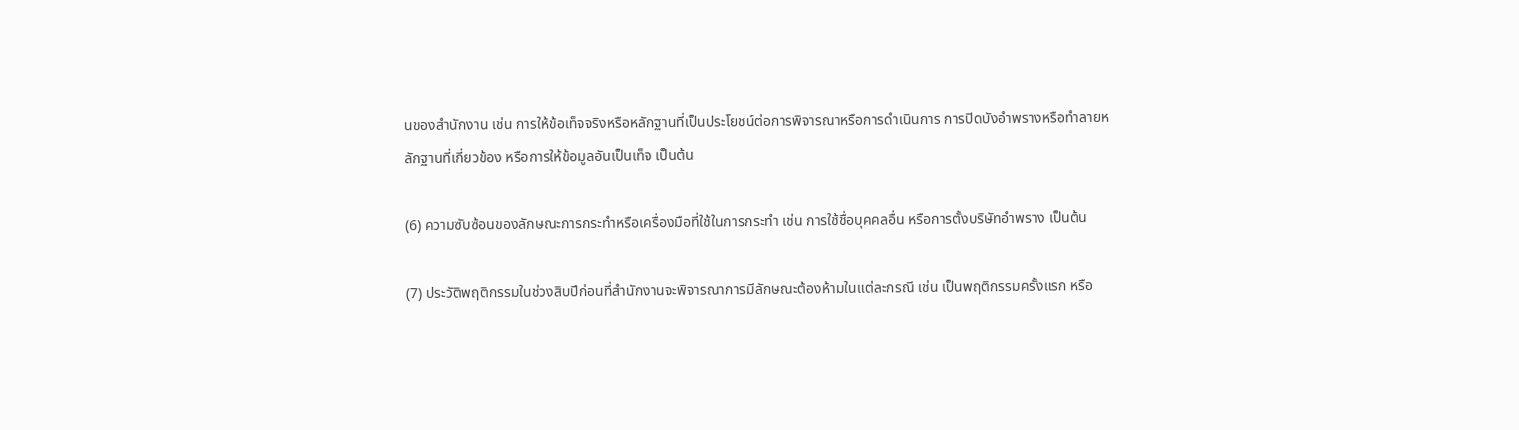นของสํานักงาน เช่น การให้ข้อเท็จจริงหรือหลักฐานที่เป็นประโยชน์ต่อการพิจารณาหรือการดําเนินการ การปิดบังอําพรางหรือทําลายหลักฐานที่เกี่ยวข้อง หรือการให้ข้อมูลอันเป็นเท็จ เป็นต้น

(6) ความซับซ้อนของลักษณะการกระทําหรือเครื่องมือที่ใช้ในการกระทํา เช่น การใช้ชื่อบุคคลอื่น หรือการตั้งบริษัทอําพราง เป็นต้น

(7) ประวัติพฤติกรรมในช่วงสิบปีก่อนที่สํานักงานจะพิจารณาการมีลักษณะต้องห้ามในแต่ละกรณี เช่น เป็นพฤติกรรมครั้งแรก หรือ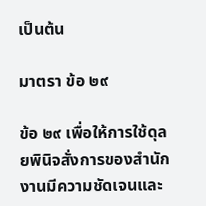เป็นต้น

มาตรา ข้อ ๒๙

ข้อ ๒๙ เพื่อให้การใช้ดุลยพินิจสั่งการของสํานักงานมีความชัดเจนและ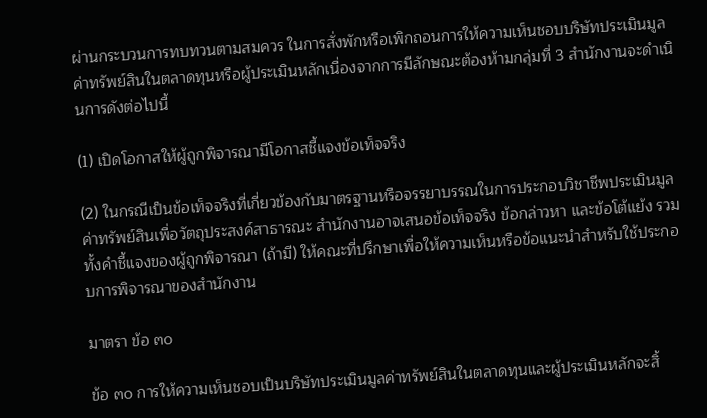ผ่านกระบวนการทบทวนตามสมควร ในการสั่งพักหรือเพิกถอนการให้ความเห็นชอบบริษัทประเมินมูลค่าทรัพย์สินในตลาดทุนหรือผู้ประเมินหลักเนื่องจากการมีลักษณะต้องห้ามกลุ่มที่ 3 สํานักงานจะดําเนินการดังต่อไปนี้

(1) เปิดโอกาสให้ผู้ถูกพิจารณามีโอกาสชี้แจงข้อเท็จจริง

(2) ในกรณีเป็นข้อเท็จจริงที่เกี่ยวข้องกับมาตรฐานหรือจรรยาบรรณในการประกอบวิชาชีพประเมินมูลค่าทรัพย์สินเพื่อวัตถุประสงค์สาธารณะ สํานักงานอาจเสนอข้อเท็จจริง ข้อกล่าวหา และข้อโต้แย้ง รวมทั้งคําชี้แจงของผู้ถูกพิจารณา (ถ้ามี) ให้คณะที่ปรึกษาเพื่อให้ความเห็นหรือข้อแนะนําสําหรับใช้ประกอบการพิจารณาของสํานักงาน

มาตรา ข้อ ๓๐

ข้อ ๓๐ การให้ความเห็นชอบเป็นบริษัทประเมินมูลค่าทรัพย์สินในตลาดทุนและผู้ประเมินหลักจะสิ้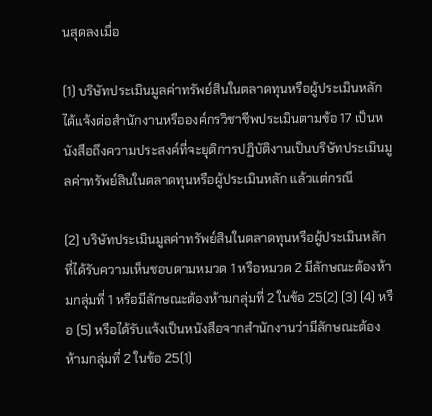นสุดลงเมื่อ

(1) บริษัทประเมินมูลค่าทรัพย์สินในตลาดทุนหรือผู้ประเมินหลักได้แจ้งต่อสํานักงานหรือองค์กรวิชาชีพประเมินตามข้อ 17 เป็นหนังสือถึงความประสงค์ที่จะยุติการปฏิบัติงานเป็นบริษัทประเมินมูลค่าทรัพย์สินในตลาดทุนหรือผู้ประเมินหลัก แล้วแต่กรณี

(2) บริษัทประเมินมูลค่าทรัพย์สินในตลาดทุนหรือผู้ประเมินหลักที่ได้รับความเห็นชอบตามหมวด 1 หรือหมวด 2 มีลักษณะต้องห้ามกลุ่มที่ 1 หรือมีลักษณะต้องห้ามกลุ่มที่ 2 ในข้อ 25(2) (3) (4) หรือ (5) หรือได้รับแจ้งเป็นหนังสือจากสํานักงานว่ามีลักษณะต้องห้ามกลุ่มที่ 2 ในข้อ 25(1)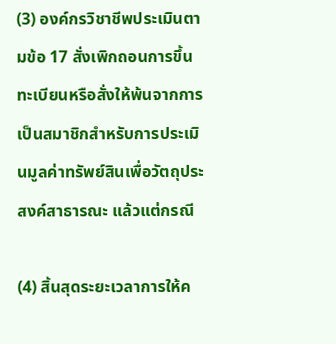(3) องค์กรวิชาชีพประเมินตามข้อ 17 สั่งเพิกถอนการขึ้นทะเบียนหรือสั่งให้พ้นจากการเป็นสมาชิกสําหรับการประเมินมูลค่าทรัพย์สินเพื่อวัตถุประสงค์สาธารณะ แล้วแต่กรณี

(4) สิ้นสุดระยะเวลาการให้ค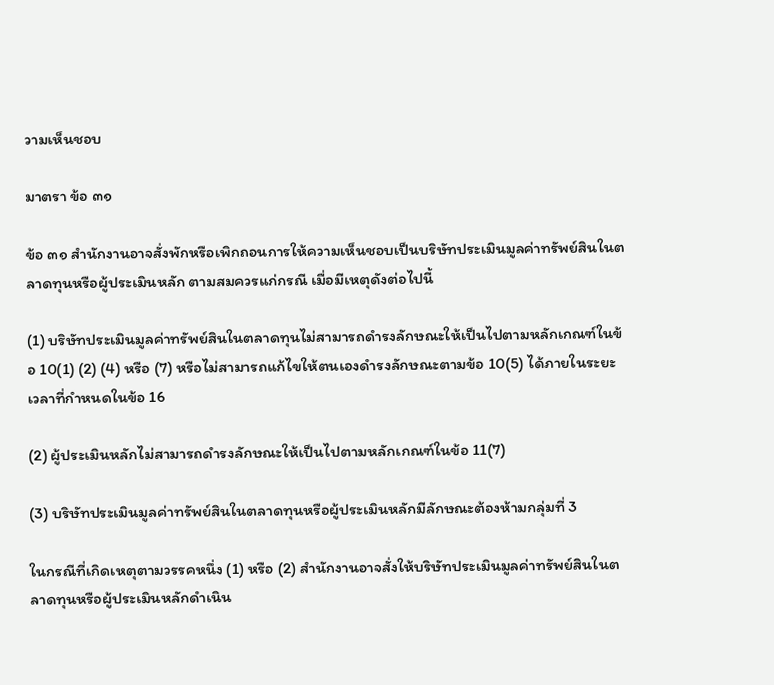วามเห็นชอบ

มาตรา ข้อ ๓๑

ข้อ ๓๑ สํานักงานอาจสั่งพักหรือเพิกถอนการให้ความเห็นชอบเป็นบริษัทประเมินมูลค่าทรัพย์สินในตลาดทุนหรือผู้ประเมินหลัก ตามสมควรแก่กรณี เมื่อมีเหตุดังต่อไปนี้

(1) บริษัทประเมินมูลค่าทรัพย์สินในตลาดทุนไม่สามารถดํารงลักษณะให้เป็นไปตามหลักเกณฑ์ในข้อ 10(1) (2) (4) หรือ (7) หรือไม่สามารถแก้ไขให้ตนเองดํารงลักษณะตามข้อ 10(5) ได้ภายในระยะเวลาที่กําหนดในข้อ 16

(2) ผู้ประเมินหลักไม่สามารถดํารงลักษณะให้เป็นไปตามหลักเกณฑ์ในข้อ 11(7)

(3) บริษัทประเมินมูลค่าทรัพย์สินในตลาดทุนหรือผู้ประเมินหลักมีลักษณะต้องห้ามกลุ่มที่ 3

ในกรณีที่เกิดเหตุตามวรรคหนึ่ง (1) หรือ (2) สํานักงานอาจสั่งให้บริษัทประเมินมูลค่าทรัพย์สินในตลาดทุนหรือผู้ประเมินหลักดําเนิน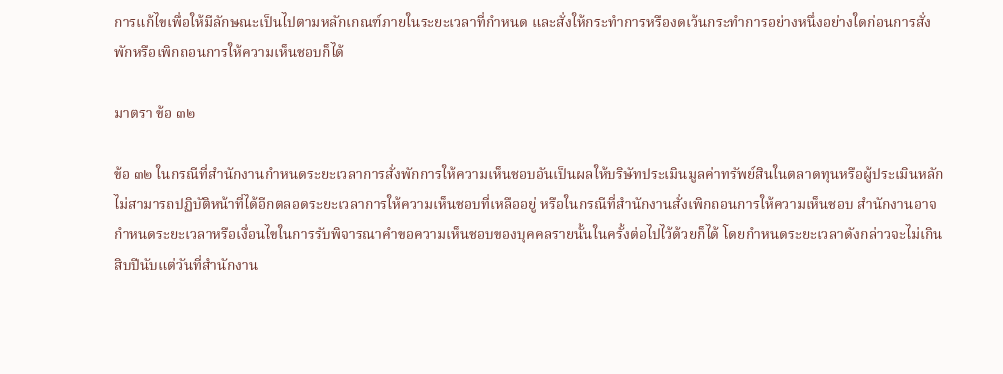การแก้ไขเพื่อให้มีลักษณะเป็นไปตามหลักเกณฑ์ภายในระยะเวลาที่กําหนด และสั่งให้กระทําการหรืองดเว้นกระทําการอย่างหนึ่งอย่างใดก่อนการสั่งพักหรือเพิกถอนการให้ความเห็นชอบก็ได้

มาตรา ข้อ ๓๒

ข้อ ๓๒ ในกรณีที่สํานักงานกําหนดระยะเวลาการสั่งพักการให้ความเห็นชอบอันเป็นผลให้บริษัทประเมินมูลค่าทรัพย์สินในตลาดทุนหรือผู้ประเมินหลักไม่สามารถปฏิบัติหน้าที่ได้อีกตลอดระยะเวลาการให้ความเห็นชอบที่เหลืออยู่ หรือในกรณีที่สํานักงานสั่งเพิกถอนการให้ความเห็นชอบ สํานักงานอาจกําหนดระยะเวลาหรือเงื่อนไขในการรับพิจารณาคําขอความเห็นชอบของบุคคลรายนั้นในครั้งต่อไปไว้ด้วยก็ได้ โดยกําหนดระยะเวลาดังกล่าวจะไม่เกินสิบปีนับแต่วันที่สํานักงาน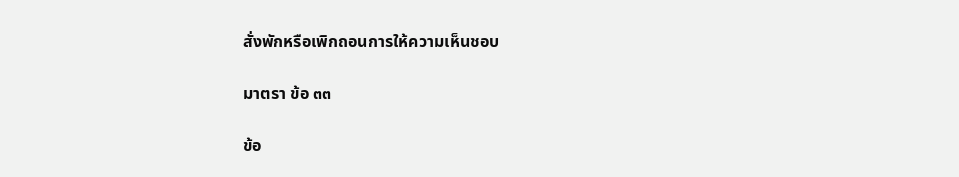สั่งพักหรือเพิกถอนการให้ความเห็นชอบ

มาตรา ข้อ ๓๓

ข้อ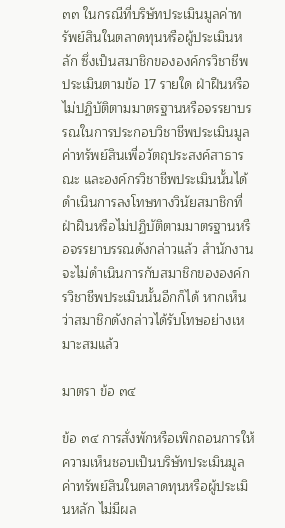๓๓ ในกรณีที่บริษัทประเมินมูลค่าทรัพย์สินในตลาดทุนหรือผู้ประเมินหลัก ซึ่งเป็นสมาชิกขององค์กรวิชาชีพประเมินตามข้อ 17 รายใด ฝ่าฝืนหรือไม่ปฏิบัติตามมาตรฐานหรือจรรยาบรรณในการประกอบวิชาชีพประเมินมูลค่าทรัพย์สินเพื่อวัตถุประสงค์สาธารณะ และองค์กรวิชาชีพประเมินนั้นได้ดําเนินการลงโทษทางวินัยสมาชิกที่ฝ่าฝืนหรือไม่ปฏิบัติตามมาตรฐานหรือจรรยาบรรณดังกล่าวแล้ว สํานักงานจะไม่ดําเนินการกับสมาชิกขององค์กรวิชาชีพประเมินนั้นอีกก็ได้ หากเห็นว่าสมาชิกดังกล่าวได้รับโทษอย่างเหมาะสมแล้ว

มาตรา ข้อ ๓๔

ข้อ ๓๔ การสั่งพักหรือเพิกถอนการให้ความเห็นชอบเป็นบริษัทประเมินมูลค่าทรัพย์สินในตลาดทุนหรือผู้ประเมินหลัก ไม่มีผล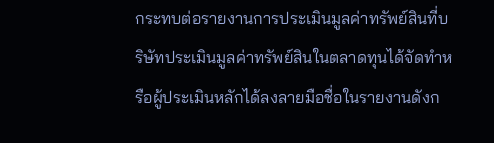กระทบต่อรายงานการประเมินมูลค่าทรัพย์สินที่บริษัทประเมินมูลค่าทรัพย์สินในตลาดทุนได้จัดทําหรือผู้ประเมินหลักได้ลงลายมือชื่อในรายงานดังก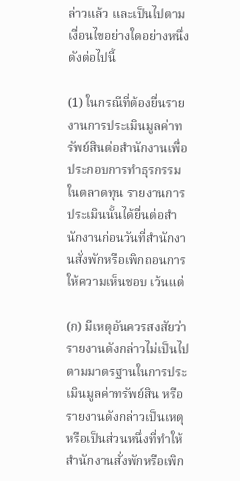ล่าวแล้ว และเป็นไปตามเงื่อนไขอย่างใดอย่างหนึ่งดังต่อไปนี้

(1) ในกรณีที่ต้องยื่นรายงานการประเมินมูลค่าทรัพย์สินต่อสํานักงานเพื่อประกอบการทําธุรกรรมในตลาดทุน รายงานการประเมินนั้นได้ยื่นต่อสํานักงานก่อนวันที่สํานักงานสั่งพักหรือเพิกถอนการให้ความเห็นชอบ เว้นแต่

(ก) มีเหตุอันควรสงสัยว่ารายงานดังกล่าวไม่เป็นไปตามมาตรฐานในการประเมินมูลค่าทรัพย์สิน หรือรายงานดังกล่าวเป็นเหตุหรือเป็นส่วนหนึ่งที่ทําให้สํานักงานสั่งพักหรือเพิก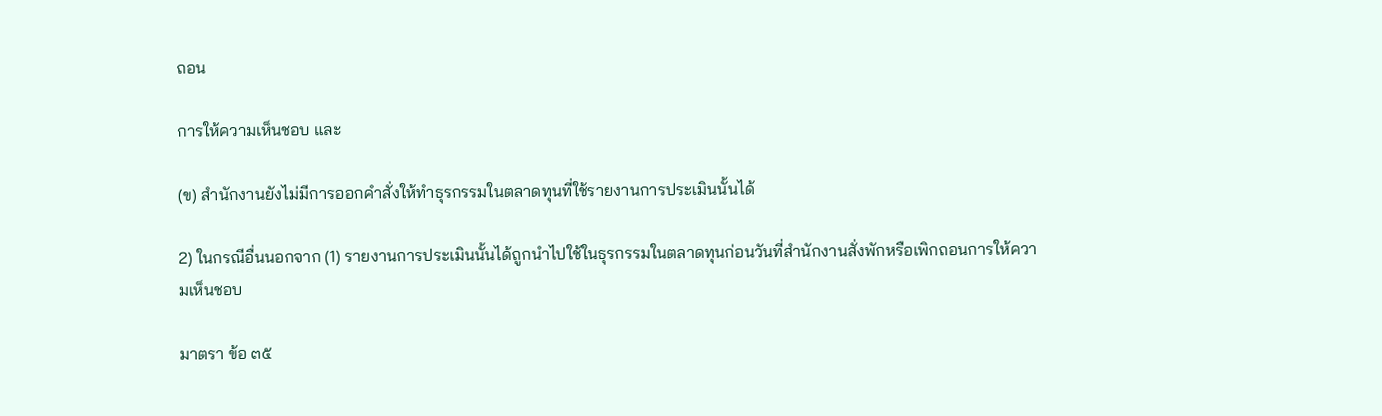ถอน

การให้ความเห็นชอบ และ

(ข) สํานักงานยังไม่มีการออกคําสั่งให้ทําธุรกรรมในตลาดทุนที่ใช้รายงานการประเมินนั้นได้

2) ในกรณีอื่นนอกจาก (1) รายงานการประเมินนั้นได้ถูกนําไปใช้ในธุรกรรมในตลาดทุนก่อนวันที่สํานักงานสั่งพักหรือเพิกถอนการให้ความเห็นชอบ

มาตรา ข้อ ๓๕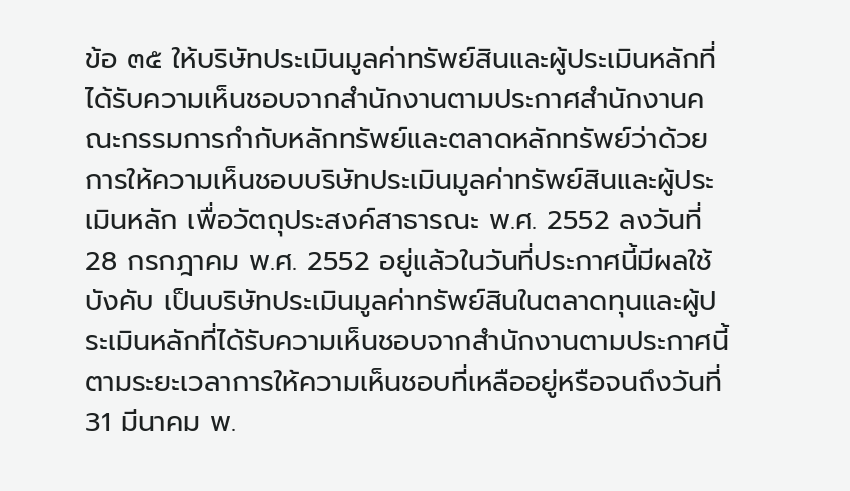ข้อ ๓๕ ให้บริษัทประเมินมูลค่าทรัพย์สินและผู้ประเมินหลักที่ได้รับความเห็นชอบจากสํานักงานตามประกาศสํานักงานคณะกรรมการกํากับหลักทรัพย์และตลาดหลักทรัพย์ว่าด้วยการให้ความเห็นชอบบริษัทประเมินมูลค่าทรัพย์สินและผู้ประเมินหลัก เพื่อวัตถุประสงค์สาธารณะ พ.ศ. 2552 ลงวันที่ 28 กรกฎาคม พ.ศ. 2552 อยู่แล้วในวันที่ประกาศนี้มีผลใช้บังคับ เป็นบริษัทประเมินมูลค่าทรัพย์สินในตลาดทุนและผู้ประเมินหลักที่ได้รับความเห็นชอบจากสํานักงานตามประกาศนี้ ตามระยะเวลาการให้ความเห็นชอบที่เหลืออยู่หรือจนถึงวันที่31 มีนาคม พ.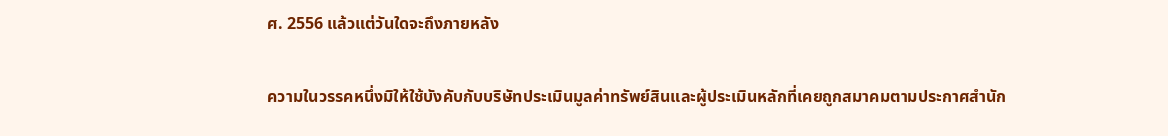ศ. 2556 แล้วแต่วันใดจะถึงภายหลัง

ความในวรรคหนึ่งมิให้ใช้บังคับกับบริษัทประเมินมูลค่าทรัพย์สินและผู้ประเมินหลักที่เคยถูกสมาคมตามประกาศสํานัก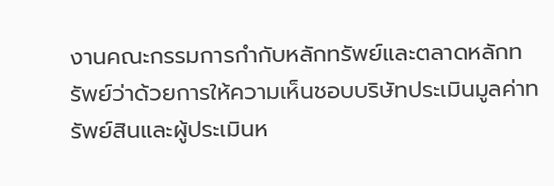งานคณะกรรมการกํากับหลักทรัพย์และตลาดหลักทรัพย์ว่าด้วยการให้ความเห็นชอบบริษัทประเมินมูลค่าทรัพย์สินและผู้ประเมินห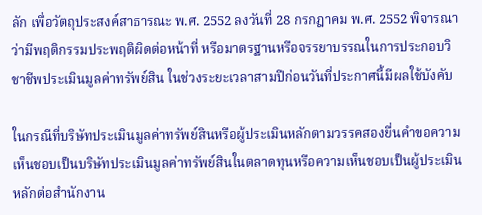ลัก เพื่อวัตถุประสงค์สาธารณะ พ.ศ. 2552 ลงวันที่ 28 กรกฎาคม พ.ศ. 2552 พิจารณาว่ามีพฤติกรรมประพฤติผิดต่อหน้าที่ หรือมาตรฐานหรือจรรยาบรรณในการประกอบวิชาชีพประเมินมูลค่าทรัพย์สิน ในช่วงระยะเวลาสามปีก่อนวันที่ประกาศนี้มีผลใช้บังคับ

ในกรณีที่บริษัทประเมินมูลค่าทรัพย์สินหรือผู้ประเมินหลักตามวรรคสองยื่นคําขอความเห็นชอบเป็นบริษัทประเมินมูลค่าทรัพย์สินในตลาดทุนหรือความเห็นชอบเป็นผู้ประเมินหลักต่อสํานักงาน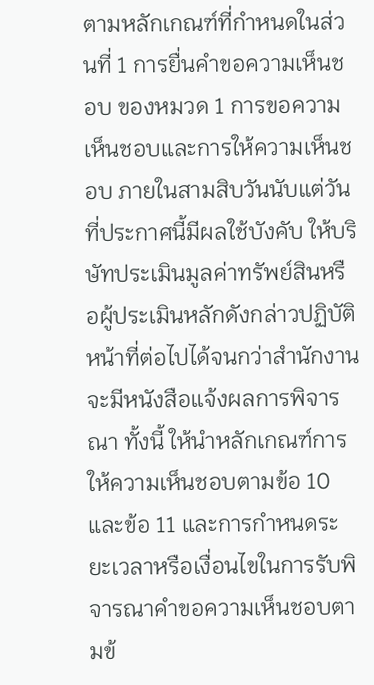ตามหลักเกณฑ์ที่กําหนดในส่วนที่ 1 การยื่นคําขอความเห็นชอบ ของหมวด 1 การขอความเห็นชอบและการให้ความเห็นชอบ ภายในสามสิบวันนับแต่วันที่ประกาศนี้มีผลใช้บังคับ ให้บริษัทประเมินมูลค่าทรัพย์สินหรือผู้ประเมินหลักดังกล่าวปฏิบัติหน้าที่ต่อไปได้จนกว่าสํานักงานจะมีหนังสือแจ้งผลการพิจารณา ทั้งนี้ ให้นําหลักเกณฑ์การให้ความเห็นชอบตามข้อ 10 และข้อ 11 และการกําหนดระยะเวลาหรือเงื่อนไขในการรับพิจารณาคําขอความเห็นชอบตามข้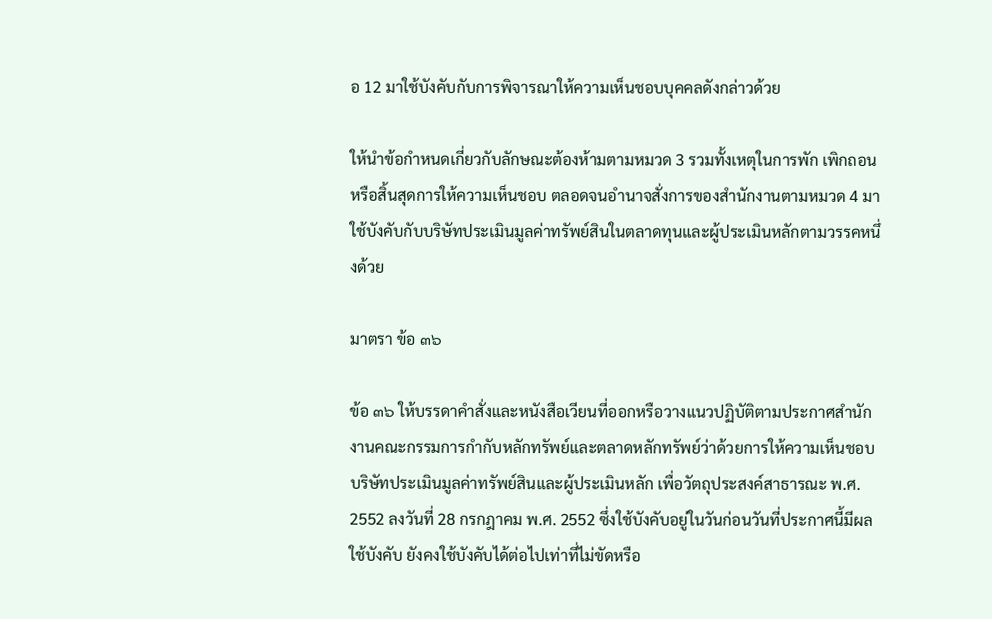อ 12 มาใช้บังคับกับการพิจารณาให้ความเห็นชอบบุคคลดังกล่าวด้วย

ให้นําข้อกําหนดเกี่ยวกับลักษณะต้องห้ามตามหมวด 3 รวมทั้งเหตุในการพัก เพิกถอน หรือสิ้นสุดการให้ความเห็นชอบ ตลอดจนอํานาจสั่งการของสํานักงานตามหมวด 4 มาใช้บังคับกับบริษัทประเมินมูลค่าทรัพย์สินในตลาดทุนและผู้ประเมินหลักตามวรรคหนึ่งด้วย

มาตรา ข้อ ๓๖

ข้อ ๓๖ ให้บรรดาคําสั่งและหนังสือเวียนที่ออกหรือวางแนวปฏิบัติตามประกาศสํานักงานคณะกรรมการกํากับหลักทรัพย์และตลาดหลักทรัพย์ว่าด้วยการให้ความเห็นชอบบริษัทประเมินมูลค่าทรัพย์สินและผู้ประเมินหลัก เพื่อวัตถุประสงค์สาธารณะ พ.ศ. 2552 ลงวันที่ 28 กรกฎาคม พ.ศ. 2552 ซึ่งใช้บังคับอยู่ในวันก่อนวันที่ประกาศนี้มีผลใช้บังคับ ยังคงใช้บังคับได้ต่อไปเท่าที่ไม่ขัดหรือ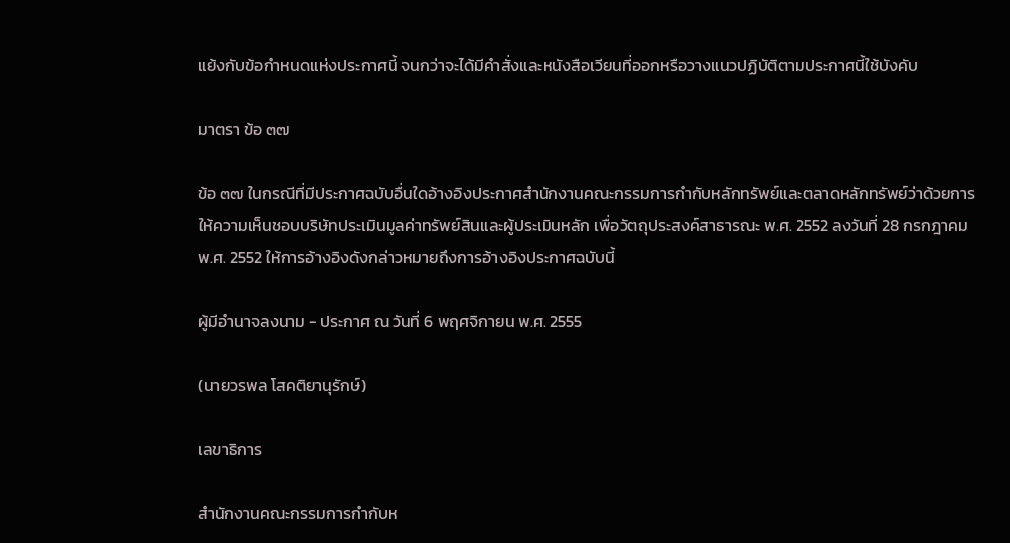แย้งกับข้อกําหนดแห่งประกาศนี้ จนกว่าจะได้มีคําสั่งและหนังสือเวียนที่ออกหรือวางแนวปฏิบัติตามประกาศนี้ใช้บังคับ

มาตรา ข้อ ๓๗

ข้อ ๓๗ ในกรณีที่มีประกาศฉบับอื่นใดอ้างอิงประกาศสํานักงานคณะกรรมการกํากับหลักทรัพย์และตลาดหลักทรัพย์ว่าด้วยการให้ความเห็นชอบบริษัทประเมินมูลค่าทรัพย์สินและผู้ประเมินหลัก เพื่อวัตถุประสงค์สาธารณะ พ.ศ. 2552 ลงวันที่ 28 กรกฎาคม พ.ศ. 2552 ให้การอ้างอิงดังกล่าวหมายถึงการอ้างอิงประกาศฉบับนี้

ผู้มีอํานาจลงนาม - ประกาศ ณ วันที่ 6 พฤศจิกายน พ.ศ. 2555

(นายวรพล โสคติยานุรักษ์)

เลขาธิการ

สํานักงานคณะกรรมการกํากับห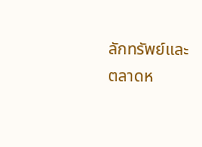ลักทรัพย์และตลาดห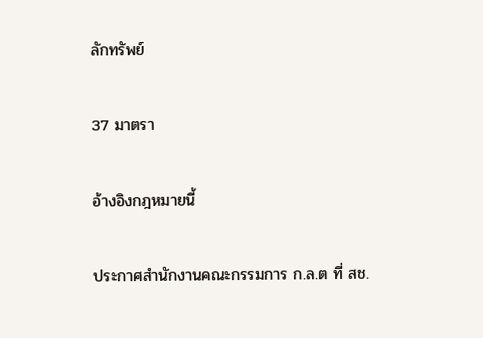ลักทรัพย์

37 มาตรา

อ้างอิงกฎหมายนี้

ประกาศสำนักงานคณะกรรมการ ก.ล.ต ที่ สช.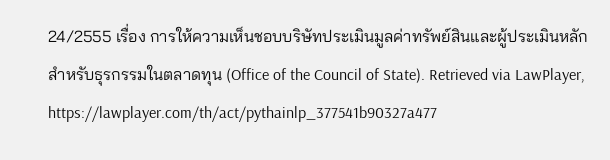24/2555 เรื่อง การให้ความเห็นชอบบริษัทประเมินมูลค่าทรัพย์สินและผู้ประเมินหลักสำหรับธุรกรรมในตลาดทุน (Office of the Council of State). Retrieved via LawPlayer, https://lawplayer.com/th/act/pythainlp_377541b90327a477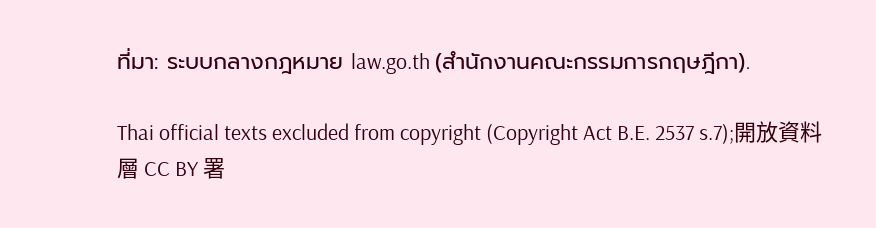ที่มา: ระบบกลางกฎหมาย law.go.th (สำนักงานคณะกรรมการกฤษฎีกา).

Thai official texts excluded from copyright (Copyright Act B.E. 2537 s.7);開放資料層 CC BY 署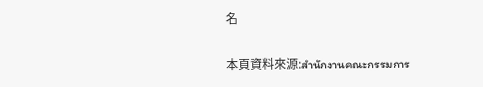名

本頁資料來源:สำนักงานคณะกรรมการ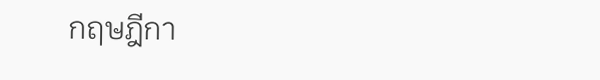กฤษฎีกา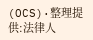(OCS)·整理提供:法律人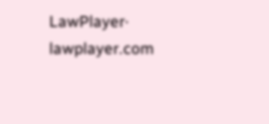LawPlayer· lawplayer.com